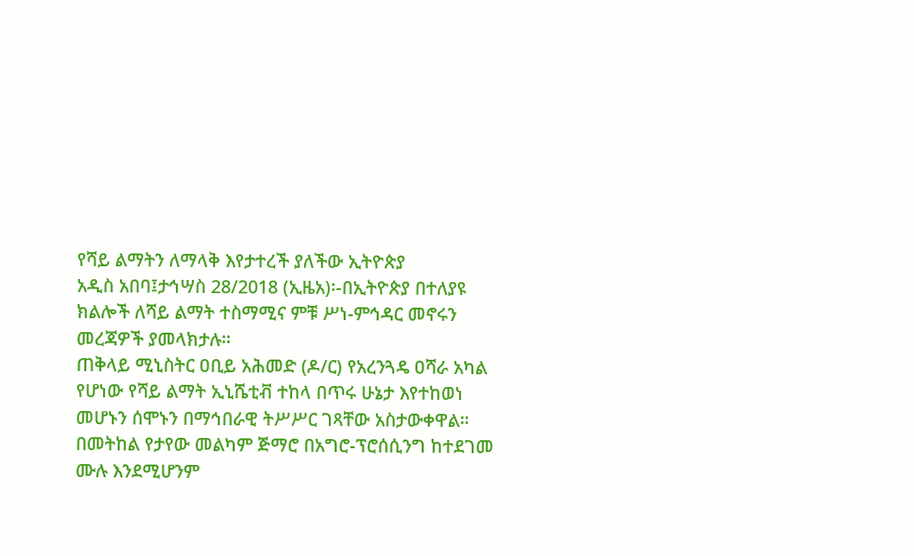የሻይ ልማትን ለማላቅ እየታተረች ያለችው ኢትዮጵያ
አዲስ አበባ፤ታኅሣስ 28/2018 (ኢዜአ)፡-በኢትዮጵያ በተለያዩ ክልሎች ለሻይ ልማት ተስማሚና ምቹ ሥነ-ምኅዳር መኖሩን መረጃዎች ያመላክታሉ።
ጠቅላይ ሚኒስትር ዐቢይ አሕመድ (ዶ/ር) የአረንጓዴ ዐሻራ አካል የሆነው የሻይ ልማት ኢኒሼቲቭ ተከላ በጥሩ ሁኔታ እየተከወነ መሆኑን ሰሞኑን በማኅበራዊ ትሥሥር ገጻቸው አስታውቀዋል።
በመትከል የታየው መልካም ጅማሮ በአግሮ-ፕሮሰሲንግ ከተደገመ ሙሉ እንደሚሆንም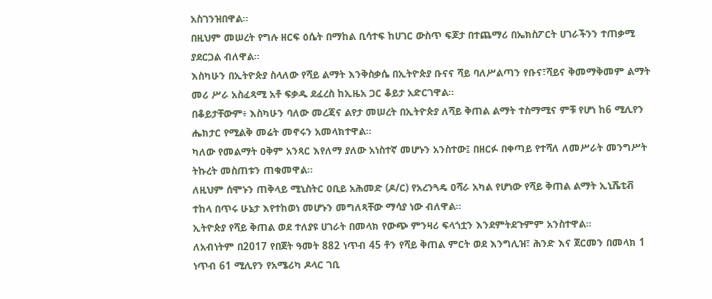አስገንዝበዋል።
በዚህም መሠረት የግሉ ዘርፍ ዕሴት በማከል ቢሳተፍ ከሀገር ውስጥ ፍጆታ በተጨማሪ በኤክስፖርት ሀገራችንን ተጠቃሚ ያደርጋል ብለዋል።
እስካሁን በኢትዮጵያ ስላለው የሻይ ልማት እንቅስቃሴ በኢትዮጵያ ቡናና ሻይ ባለሥልጣን የቡና፣ሻይና ቅመማቅመም ልማት መሪ ሥራ አስፈጻሚ አቶ ፍቃዱ ደፈረስ ከኢዜአ ጋር ቆይታ አድርገዋል።
በቆይታቸውም፥ እስካሁን ባለው መረጃና ልየታ መሠረት በኢትዮጵያ ለሻይ ቅጠል ልማት ተስማሚና ምቹ የሆነ ከ6 ሚሊየን ሔክታር የሚልቅ መሬት መኖሩን አመላክተዋል።
ካለው የመልማት ዐቅም አንጻር እየለማ ያለው አነስተኛ መሆኑን አንስተው፤ በዘርፉ በቀጣይ የተሻለ ለመሥራት መንግሥት ትኩረት መስጠቱን ጠቁመዋል።
ለዚህም ሰሞኑን ጠቅላይ ሚኒስትር ዐቢይ አሕመድ (ዶ/ር) የአረንጓዴ ዐሻራ አካል የሆነው የሻይ ቅጠል ልማት ኢኒሼቲቭ ተከላ በጥሩ ሁኔታ እየተከወነ መሆኑን መግለጻቸው ማሳያ ነው ብለዋል።
ኢትዮጵያ የሻይ ቅጠል ወደ ተለያዩ ሀገራት በመላክ የውጭ ምንዛሪ ፍላጎቷን እንደምትደጉምም አንስተዋል።
ለአብነትም በ2017 የበጀት ዓመት 882 ነጥብ 45 ቶን የሻይ ቅጠል ምርት ወደ እንግሊዝ፣ ሕንድ እና ጀርመን በመላክ 1 ነጥብ 61 ሚሊየን የአሜሪካ ዶላር ገቢ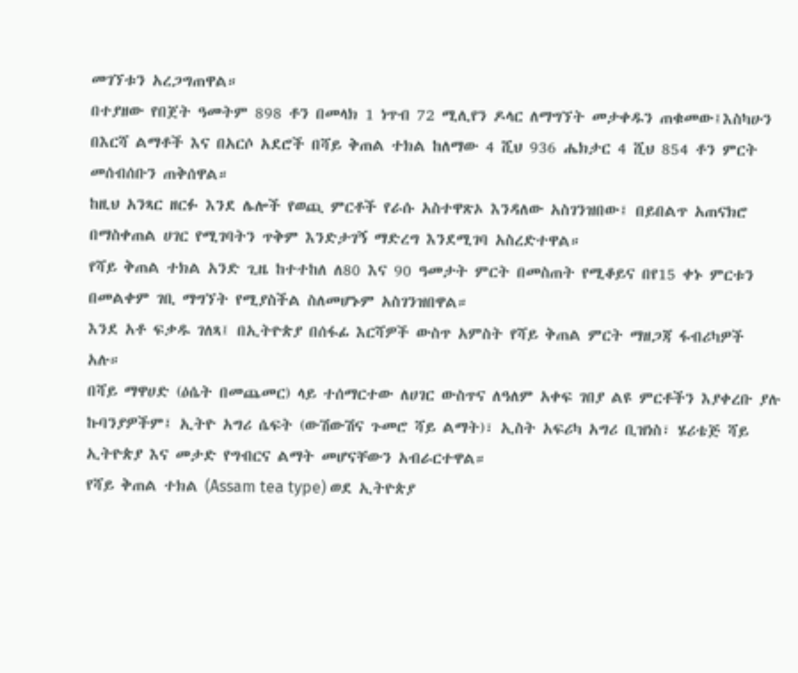መገኘቱን አረጋግጠዋል።
በተያዘው የበጀት ዓመትም 898 ቶን በመላክ 1 ነጥብ 72 ሚሊየን ዶላር ለማግኘት መታቀዱን ጠቁመው፤እስካሁን በእርሻ ልማቶች እና በአርሶ አደሮች በሻይ ቅጠል ተክል ከለማው 4 ሺህ 936 ሔክታር 4 ሺህ 854 ቶን ምርት መሰብሰቡን ጠቅሰዋል።
ከዚህ አንጻር ዘርፉ እንደ ሌሎች የወጪ ምርቶች የራሱ አስተዋጽኦ እንዳለው አስገንዝበው፤ በይበልጥ አጠናክሮ በማስቀጠል ሀገር የሚገባትን ጥቅም እንድታገኝ ማድረግ እንደሚገባ አስረድተዋል።
የሻይ ቅጠል ተክል አንድ ጊዜ ከተተከለ ለ80 እና 90 ዓመታት ምርት በመስጠት የሚቆይና በየ15 ቀኑ ምርቱን በመልቀም ገቢ ማግኘት የሚያስችል ስለመሆኑም አስገንዝበዋል።
እንደ አቶ ፍቃዱ ገለጻ፤ በኢትዮጵያ በሰፋፊ እርሻዎች ውስጥ አምስት የሻይ ቅጠል ምርት ማዘጋጃ ፋብሪካዎች አሉ።
በሻይ ማዋሀድ (ዕሴት በመጨመር) ላይ ተሰማርተው ለሀገር ውስጥና ለዓለም አቀፍ ገበያ ልዩ ምርቶችን እያቀረቡ ያሉ ኩባንያዎችም፤ ኢትዮ አግሪ ሴፍት (ውሽውሽና ጉመሮ ሻይ ልማት)፣ ኢስት አፍሪካ አግሪ ቢዝነስ፣ ሄሪቴጅ ሻይ ኢትዮጵያ እና መታድ የግብርና ልማት መሆናቸውን አብራርተዋል።
የሻይ ቅጠል ተክል (Assam tea type) ወደ ኢትዮጵያ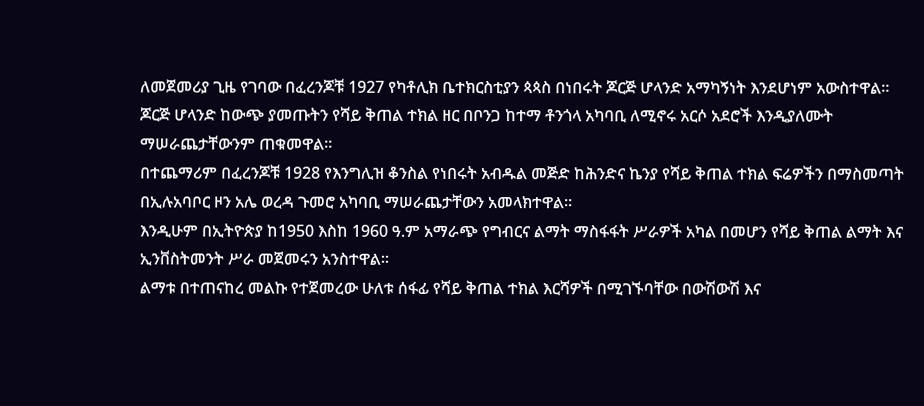ለመጀመሪያ ጊዜ የገባው በፈረንጆቹ 1927 የካቶሊክ ቤተክርስቲያን ጳጳስ በነበሩት ጆርጅ ሆላንድ አማካኝነት እንደሆነም አውስተዋል።
ጆርጅ ሆላንድ ከውጭ ያመጡትን የሻይ ቅጠል ተክል ዘር በቦንጋ ከተማ ቶንጎላ አካባቢ ለሚኖሩ አርሶ አደሮች እንዲያለሙት ማሠራጨታቸውንም ጠቁመዋል።
በተጨማሪም በፈረንጆቹ 1928 የእንግሊዝ ቆንስል የነበሩት አብዱል መጅድ ከሕንድና ኬንያ የሻይ ቅጠል ተክል ፍሬዎችን በማስመጣት በኢሉአባቦር ዞን አሌ ወረዳ ጉመሮ አካባቢ ማሠራጨታቸውን አመላክተዋል።
እንዲሁም በኢትዮጵያ ከ1950 እስከ 1960 ዓ.ም አማራጭ የግብርና ልማት ማስፋፋት ሥራዎች አካል በመሆን የሻይ ቅጠል ልማት እና ኢንቨስትመንት ሥራ መጀመሩን አንስተዋል።
ልማቱ በተጠናከረ መልኩ የተጀመረው ሁለቱ ሰፋፊ የሻይ ቅጠል ተክል እርሻዎች በሚገኙባቸው በውሽውሽ እና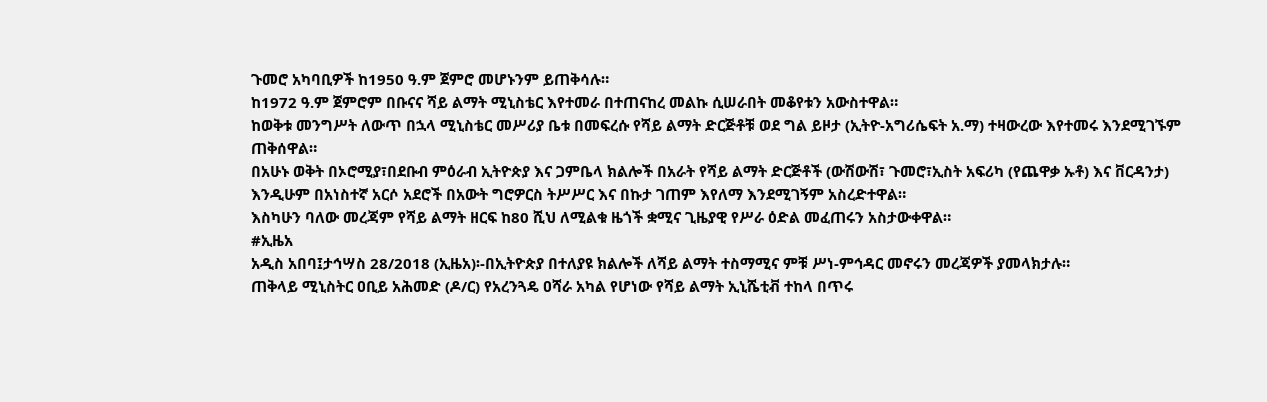ጉመሮ አካባቢዎች ከ1950 ዓ.ም ጀምሮ መሆኑንም ይጠቅሳሉ።
ከ1972 ዓ.ም ጀምሮም በቡናና ሻይ ልማት ሚኒስቴር እየተመራ በተጠናከረ መልኩ ሲሠራበት መቆየቱን አውስተዋል።
ከወቅቱ መንግሥት ለውጥ በኋላ ሚኒስቴር መሥሪያ ቤቱ በመፍረሱ የሻይ ልማት ድርጅቶቹ ወደ ግል ይዞታ (ኢትዮ-አግሪሴፍት አ.ማ) ተዛውረው እየተመሩ እንደሚገኙም ጠቅሰዋል።
በአሁኑ ወቅት በኦሮሚያ፣በደቡብ ምዕራብ ኢትዮጵያ እና ጋምቤላ ክልሎች በአራት የሻይ ልማት ድርጅቶች (ውሽውሽ፣ ጉመሮ፣ኢስት አፍሪካ (የጨዋቃ ኡቶ) እና ቨርዳንታ) እንዲሁም በአነስተኛ አርሶ አደሮች በአውት ግሮዎርስ ትሥሥር እና በኩታ ገጠም እየለማ እንደሚገኝም አስረድተዋል።
እስካሁን ባለው መረጃም የሻይ ልማት ዘርፍ ከ80 ሺህ ለሚልቁ ዜጎች ቋሚና ጊዜያዊ የሥራ ዕድል መፈጠሩን አስታውቀዋል።
#ኢዜአ
አዲስ አበባ፤ታኅሣስ 28/2018 (ኢዜአ)፡-በኢትዮጵያ በተለያዩ ክልሎች ለሻይ ልማት ተስማሚና ምቹ ሥነ-ምኅዳር መኖሩን መረጃዎች ያመላክታሉ።
ጠቅላይ ሚኒስትር ዐቢይ አሕመድ (ዶ/ር) የአረንጓዴ ዐሻራ አካል የሆነው የሻይ ልማት ኢኒሼቲቭ ተከላ በጥሩ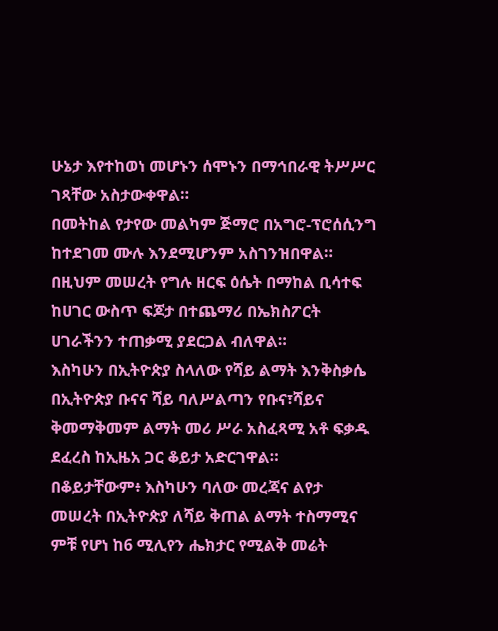ሁኔታ እየተከወነ መሆኑን ሰሞኑን በማኅበራዊ ትሥሥር ገጻቸው አስታውቀዋል።
በመትከል የታየው መልካም ጅማሮ በአግሮ-ፕሮሰሲንግ ከተደገመ ሙሉ እንደሚሆንም አስገንዝበዋል።
በዚህም መሠረት የግሉ ዘርፍ ዕሴት በማከል ቢሳተፍ ከሀገር ውስጥ ፍጆታ በተጨማሪ በኤክስፖርት ሀገራችንን ተጠቃሚ ያደርጋል ብለዋል።
እስካሁን በኢትዮጵያ ስላለው የሻይ ልማት እንቅስቃሴ በኢትዮጵያ ቡናና ሻይ ባለሥልጣን የቡና፣ሻይና ቅመማቅመም ልማት መሪ ሥራ አስፈጻሚ አቶ ፍቃዱ ደፈረስ ከኢዜአ ጋር ቆይታ አድርገዋል።
በቆይታቸውም፥ እስካሁን ባለው መረጃና ልየታ መሠረት በኢትዮጵያ ለሻይ ቅጠል ልማት ተስማሚና ምቹ የሆነ ከ6 ሚሊየን ሔክታር የሚልቅ መሬት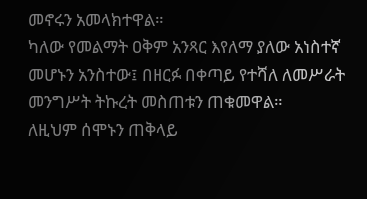መኖሩን አመላክተዋል።
ካለው የመልማት ዐቅም አንጻር እየለማ ያለው አነስተኛ መሆኑን አንስተው፤ በዘርፉ በቀጣይ የተሻለ ለመሥራት መንግሥት ትኩረት መስጠቱን ጠቁመዋል።
ለዚህም ሰሞኑን ጠቅላይ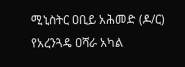ሚኒስትር ዐቢይ አሕመድ (ዶ/ር) የአረንጓዴ ዐሻራ አካል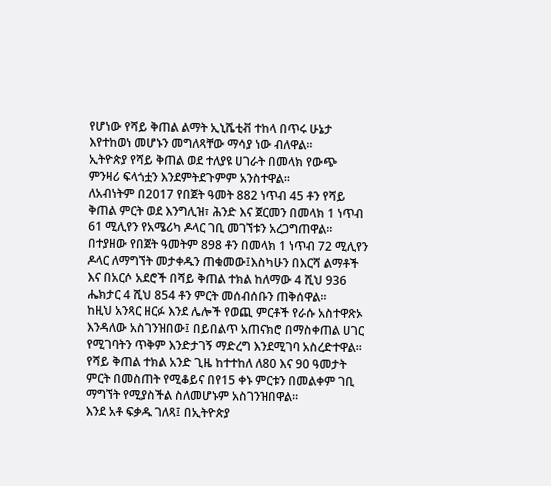የሆነው የሻይ ቅጠል ልማት ኢኒሼቲቭ ተከላ በጥሩ ሁኔታ እየተከወነ መሆኑን መግለጻቸው ማሳያ ነው ብለዋል።
ኢትዮጵያ የሻይ ቅጠል ወደ ተለያዩ ሀገራት በመላክ የውጭ ምንዛሪ ፍላጎቷን እንደምትደጉምም አንስተዋል።
ለአብነትም በ2017 የበጀት ዓመት 882 ነጥብ 45 ቶን የሻይ ቅጠል ምርት ወደ እንግሊዝ፣ ሕንድ እና ጀርመን በመላክ 1 ነጥብ 61 ሚሊየን የአሜሪካ ዶላር ገቢ መገኘቱን አረጋግጠዋል።
በተያዘው የበጀት ዓመትም 898 ቶን በመላክ 1 ነጥብ 72 ሚሊየን ዶላር ለማግኘት መታቀዱን ጠቁመው፤እስካሁን በእርሻ ልማቶች እና በአርሶ አደሮች በሻይ ቅጠል ተክል ከለማው 4 ሺህ 936 ሔክታር 4 ሺህ 854 ቶን ምርት መሰብሰቡን ጠቅሰዋል።
ከዚህ አንጻር ዘርፉ እንደ ሌሎች የወጪ ምርቶች የራሱ አስተዋጽኦ እንዳለው አስገንዝበው፤ በይበልጥ አጠናክሮ በማስቀጠል ሀገር የሚገባትን ጥቅም እንድታገኝ ማድረግ እንደሚገባ አስረድተዋል።
የሻይ ቅጠል ተክል አንድ ጊዜ ከተተከለ ለ80 እና 90 ዓመታት ምርት በመስጠት የሚቆይና በየ15 ቀኑ ምርቱን በመልቀም ገቢ ማግኘት የሚያስችል ስለመሆኑም አስገንዝበዋል።
እንደ አቶ ፍቃዱ ገለጻ፤ በኢትዮጵያ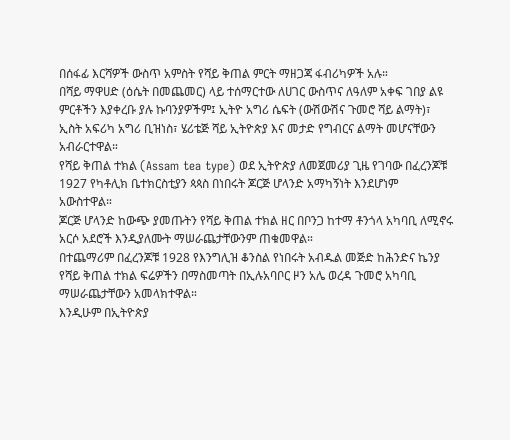በሰፋፊ እርሻዎች ውስጥ አምስት የሻይ ቅጠል ምርት ማዘጋጃ ፋብሪካዎች አሉ።
በሻይ ማዋሀድ (ዕሴት በመጨመር) ላይ ተሰማርተው ለሀገር ውስጥና ለዓለም አቀፍ ገበያ ልዩ ምርቶችን እያቀረቡ ያሉ ኩባንያዎችም፤ ኢትዮ አግሪ ሴፍት (ውሽውሽና ጉመሮ ሻይ ልማት)፣ ኢስት አፍሪካ አግሪ ቢዝነስ፣ ሄሪቴጅ ሻይ ኢትዮጵያ እና መታድ የግብርና ልማት መሆናቸውን አብራርተዋል።
የሻይ ቅጠል ተክል (Assam tea type) ወደ ኢትዮጵያ ለመጀመሪያ ጊዜ የገባው በፈረንጆቹ 1927 የካቶሊክ ቤተክርስቲያን ጳጳስ በነበሩት ጆርጅ ሆላንድ አማካኝነት እንደሆነም አውስተዋል።
ጆርጅ ሆላንድ ከውጭ ያመጡትን የሻይ ቅጠል ተክል ዘር በቦንጋ ከተማ ቶንጎላ አካባቢ ለሚኖሩ አርሶ አደሮች እንዲያለሙት ማሠራጨታቸውንም ጠቁመዋል።
በተጨማሪም በፈረንጆቹ 1928 የእንግሊዝ ቆንስል የነበሩት አብዱል መጅድ ከሕንድና ኬንያ የሻይ ቅጠል ተክል ፍሬዎችን በማስመጣት በኢሉአባቦር ዞን አሌ ወረዳ ጉመሮ አካባቢ ማሠራጨታቸውን አመላክተዋል።
እንዲሁም በኢትዮጵያ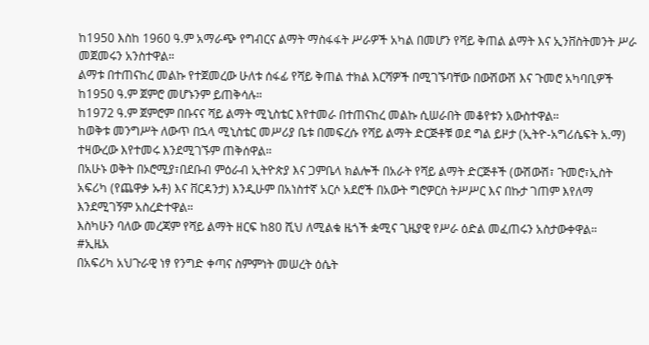ከ1950 እስከ 1960 ዓ.ም አማራጭ የግብርና ልማት ማስፋፋት ሥራዎች አካል በመሆን የሻይ ቅጠል ልማት እና ኢንቨስትመንት ሥራ መጀመሩን አንስተዋል።
ልማቱ በተጠናከረ መልኩ የተጀመረው ሁለቱ ሰፋፊ የሻይ ቅጠል ተክል እርሻዎች በሚገኙባቸው በውሽውሽ እና ጉመሮ አካባቢዎች ከ1950 ዓ.ም ጀምሮ መሆኑንም ይጠቅሳሉ።
ከ1972 ዓ.ም ጀምሮም በቡናና ሻይ ልማት ሚኒስቴር እየተመራ በተጠናከረ መልኩ ሲሠራበት መቆየቱን አውስተዋል።
ከወቅቱ መንግሥት ለውጥ በኋላ ሚኒስቴር መሥሪያ ቤቱ በመፍረሱ የሻይ ልማት ድርጅቶቹ ወደ ግል ይዞታ (ኢትዮ-አግሪሴፍት አ.ማ) ተዛውረው እየተመሩ እንደሚገኙም ጠቅሰዋል።
በአሁኑ ወቅት በኦሮሚያ፣በደቡብ ምዕራብ ኢትዮጵያ እና ጋምቤላ ክልሎች በአራት የሻይ ልማት ድርጅቶች (ውሽውሽ፣ ጉመሮ፣ኢስት አፍሪካ (የጨዋቃ ኡቶ) እና ቨርዳንታ) እንዲሁም በአነስተኛ አርሶ አደሮች በአውት ግሮዎርስ ትሥሥር እና በኩታ ገጠም እየለማ እንደሚገኝም አስረድተዋል።
እስካሁን ባለው መረጃም የሻይ ልማት ዘርፍ ከ80 ሺህ ለሚልቁ ዜጎች ቋሚና ጊዜያዊ የሥራ ዕድል መፈጠሩን አስታውቀዋል።
#ኢዜአ
በአፍሪካ አህጉራዊ ነፃ የንግድ ቀጣና ስምምነት መሠረት ዕሴት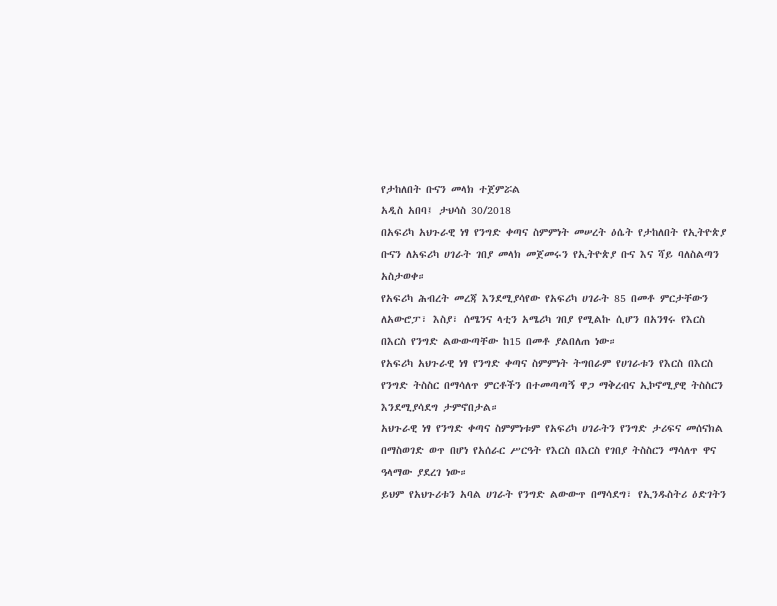የታከለበት ቡናን መላክ ተጀምሯል
አዲስ አበባ፤ ታህሳስ 30/2018
በአፍሪካ አህጉራዊ ነፃ የንግድ ቀጣና ስምምነት መሠረት ዕሴት የታከለበት የኢትዮጵያ ቡናን ለአፍሪካ ሀገራት ገበያ መላክ መጀመሩን የኢትዮጵያ ቡና እና ሻይ ባለስልጣን አስታወቀ።
የአፍሪካ ሕብረት መረጃ እንደሚያሳየው የአፍሪካ ሀገራት 85 በመቶ ምርታቸውን ለአውሮፓ፣ እስያ፣ ሰሜንና ላቲን አሜሪካ ገበያ የሚልኩ ሲሆን በአንፃሩ የእርስ በእርስ የንግድ ልውውጣቸው ከ15 በመቶ ያልበለጠ ነው።
የአፍሪካ አህጉራዊ ነፃ የንግድ ቀጣና ስምምነት ትግበራም የሀገራቱን የእርስ በእርስ የንግድ ትስስር በማሳለጥ ምርቶችን በተመጣጣኝ ዋጋ ማቅረብና ኢኮኖሚያዊ ትስስርን እንደሚያሳደግ ታምኖበታል።
አህጉራዊ ነፃ የንግድ ቀጣና ስምምነቱም የአፍሪካ ሀገራትን የንግድ ታሪፍና መሰናክል በማስወገድ ወጥ በሆነ የአሰራር ሥርዓት የእርስ በእርስ የገበያ ትስስርን ማሳለጥ ዋና ዓላማው ያደረገ ነው።
ይህም የአህጉሪቱን አባል ሀገራት የንግድ ልውውጥ በማሳደግ፣ የኢንዱስትሪ ዕድገትን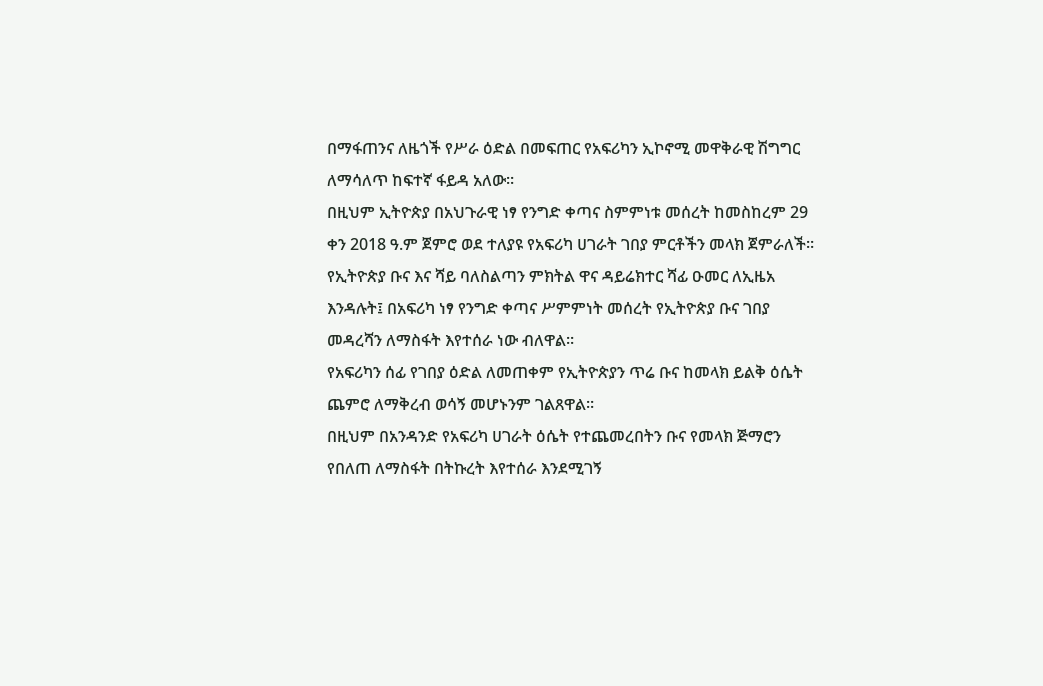በማፋጠንና ለዜጎች የሥራ ዕድል በመፍጠር የአፍሪካን ኢኮኖሚ መዋቅራዊ ሽግግር ለማሳለጥ ከፍተኛ ፋይዳ አለው።
በዚህም ኢትዮጵያ በአህጉራዊ ነፃ የንግድ ቀጣና ስምምነቱ መሰረት ከመስከረም 29 ቀን 2018 ዓ.ም ጀምሮ ወደ ተለያዩ የአፍሪካ ሀገራት ገበያ ምርቶችን መላክ ጀምራለች።
የኢትዮጵያ ቡና እና ሻይ ባለስልጣን ምክትል ዋና ዳይሬክተር ሻፊ ዑመር ለኢዜአ እንዳሉት፤ በአፍሪካ ነፃ የንግድ ቀጣና ሥምምነት መሰረት የኢትዮጵያ ቡና ገበያ መዳረሻን ለማስፋት እየተሰራ ነው ብለዋል።
የአፍሪካን ሰፊ የገበያ ዕድል ለመጠቀም የኢትዮጵያን ጥሬ ቡና ከመላክ ይልቅ ዕሴት ጨምሮ ለማቅረብ ወሳኝ መሆኑንም ገልጸዋል።
በዚህም በአንዳንድ የአፍሪካ ሀገራት ዕሴት የተጨመረበትን ቡና የመላክ ጅማሮን የበለጠ ለማስፋት በትኩረት እየተሰራ እንደሚገኝ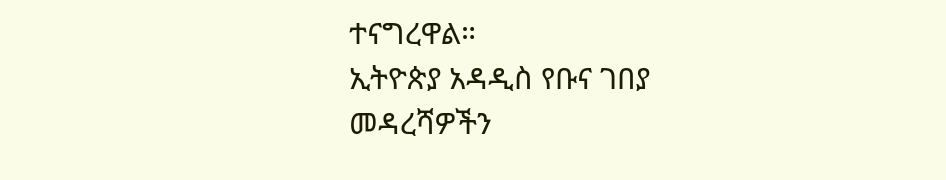ተናግረዋል።
ኢትዮጵያ አዳዲስ የቡና ገበያ መዳረሻዎችን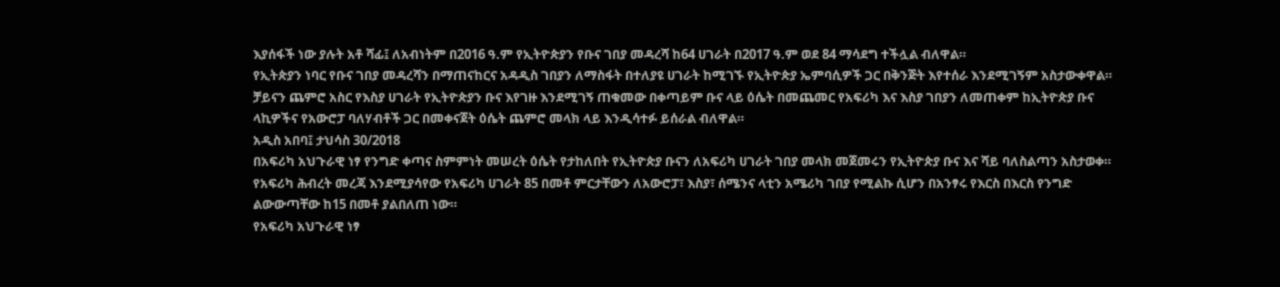እያሰፋች ነው ያሉት አቶ ሻፊ፤ ለአብነትም በ2016 ዓ.ም የኢትዮጵያን የቡና ገበያ መዳረሻ ከ64 ሀገራት በ2017 ዓ.ም ወደ 84 ማሳደግ ተችሏል ብለዋል።
የኢትጵያን ነባር የቡና ገበያ መዳረሻን በማጠናከርና አዳዲስ ገበያን ለማስፋት በተለያዩ ሀገራት ከሚገኙ የኢትዮጵያ ኤምባሲዎች ጋር በቅንጅት እየተሰራ እንደሚገኝም አስታውቀዋል።
ቻይናን ጨምሮ አስር የእስያ ሀገራት የኢትዮጵያን ቡና እየገዙ እንደሚገኝ ጠቁመው በቀጣይም ቡና ላይ ዕሴት በመጨመር የአፍሪካ እና እስያ ገበያን ለመጠቀም ከኢትዮጵያ ቡና ላኪዎችና የአውሮፓ ባለሃብቶች ጋር በመቀናጀት ዕሴት ጨምሮ መላክ ላይ እንዲሳተፉ ይሰራል ብለዋል።
አዲስ አበባ፤ ታህሳስ 30/2018
በአፍሪካ አህጉራዊ ነፃ የንግድ ቀጣና ስምምነት መሠረት ዕሴት የታከለበት የኢትዮጵያ ቡናን ለአፍሪካ ሀገራት ገበያ መላክ መጀመሩን የኢትዮጵያ ቡና እና ሻይ ባለስልጣን አስታወቀ።
የአፍሪካ ሕብረት መረጃ እንደሚያሳየው የአፍሪካ ሀገራት 85 በመቶ ምርታቸውን ለአውሮፓ፣ እስያ፣ ሰሜንና ላቲን አሜሪካ ገበያ የሚልኩ ሲሆን በአንፃሩ የእርስ በእርስ የንግድ ልውውጣቸው ከ15 በመቶ ያልበለጠ ነው።
የአፍሪካ አህጉራዊ ነፃ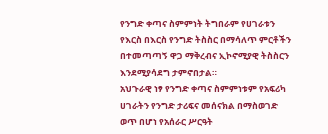የንግድ ቀጣና ስምምነት ትግበራም የሀገራቱን የእርስ በእርስ የንግድ ትስስር በማሳለጥ ምርቶችን በተመጣጣኝ ዋጋ ማቅረብና ኢኮኖሚያዊ ትስስርን እንደሚያሳደግ ታምኖበታል።
አህጉራዊ ነፃ የንግድ ቀጣና ስምምነቱም የአፍሪካ ሀገራትን የንግድ ታሪፍና መሰናክል በማስወገድ ወጥ በሆነ የአሰራር ሥርዓት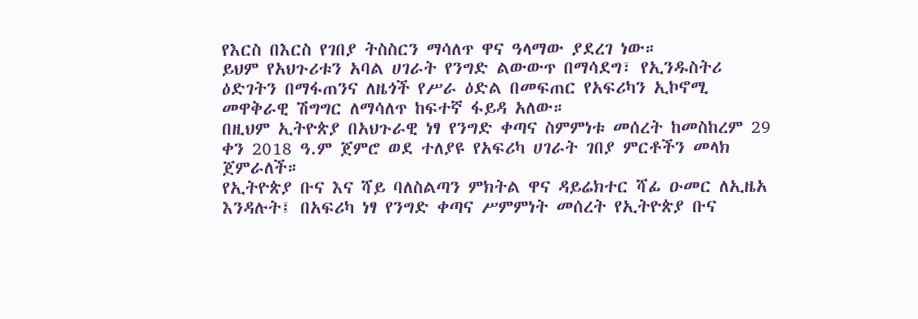የእርስ በእርስ የገበያ ትስስርን ማሳለጥ ዋና ዓላማው ያደረገ ነው።
ይህም የአህጉሪቱን አባል ሀገራት የንግድ ልውውጥ በማሳደግ፣ የኢንዱስትሪ ዕድገትን በማፋጠንና ለዜጎች የሥራ ዕድል በመፍጠር የአፍሪካን ኢኮኖሚ መዋቅራዊ ሽግግር ለማሳለጥ ከፍተኛ ፋይዳ አለው።
በዚህም ኢትዮጵያ በአህጉራዊ ነፃ የንግድ ቀጣና ስምምነቱ መሰረት ከመስከረም 29 ቀን 2018 ዓ.ም ጀምሮ ወደ ተለያዩ የአፍሪካ ሀገራት ገበያ ምርቶችን መላክ ጀምራለች።
የኢትዮጵያ ቡና እና ሻይ ባለስልጣን ምክትል ዋና ዳይሬክተር ሻፊ ዑመር ለኢዜአ እንዳሉት፤ በአፍሪካ ነፃ የንግድ ቀጣና ሥምምነት መሰረት የኢትዮጵያ ቡና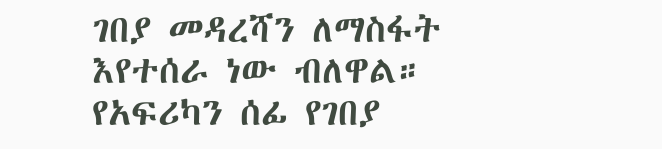ገበያ መዳረሻን ለማስፋት እየተሰራ ነው ብለዋል።
የአፍሪካን ሰፊ የገበያ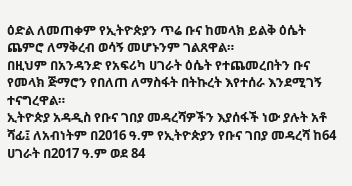ዕድል ለመጠቀም የኢትዮጵያን ጥሬ ቡና ከመላክ ይልቅ ዕሴት ጨምሮ ለማቅረብ ወሳኝ መሆኑንም ገልጸዋል።
በዚህም በአንዳንድ የአፍሪካ ሀገራት ዕሴት የተጨመረበትን ቡና የመላክ ጅማሮን የበለጠ ለማስፋት በትኩረት እየተሰራ እንደሚገኝ ተናግረዋል።
ኢትዮጵያ አዳዲስ የቡና ገበያ መዳረሻዎችን እያሰፋች ነው ያሉት አቶ ሻፊ፤ ለአብነትም በ2016 ዓ.ም የኢትዮጵያን የቡና ገበያ መዳረሻ ከ64 ሀገራት በ2017 ዓ.ም ወደ 84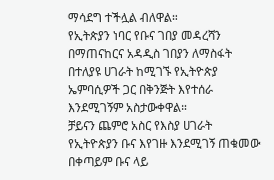ማሳደግ ተችሏል ብለዋል።
የኢትጵያን ነባር የቡና ገበያ መዳረሻን በማጠናከርና አዳዲስ ገበያን ለማስፋት በተለያዩ ሀገራት ከሚገኙ የኢትዮጵያ ኤምባሲዎች ጋር በቅንጅት እየተሰራ እንደሚገኝም አስታውቀዋል።
ቻይናን ጨምሮ አስር የእስያ ሀገራት የኢትዮጵያን ቡና እየገዙ እንደሚገኝ ጠቁመው በቀጣይም ቡና ላይ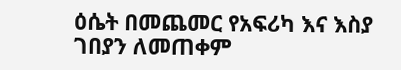ዕሴት በመጨመር የአፍሪካ እና እስያ ገበያን ለመጠቀም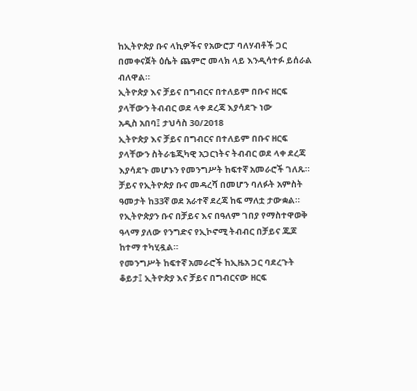ከኢትዮጵያ ቡና ላኪዎችና የአውሮፓ ባለሃብቶች ጋር በመቀናጀት ዕሴት ጨምሮ መላክ ላይ እንዲሳተፉ ይሰራል ብለዋል።
ኢትዮጵያ እና ቻይና በግብርና በተለይም በቡና ዘርፍ ያላቸውን ትብብር ወደ ላቀ ደረጃ እያሳደጉ ነው
አዲስ አበባ፤ ታህሳስ 30/2018
ኢትዮጵያ እና ቻይና በግብርና በተለይም በቡና ዘርፍ ያላቸውን ስትራቴጂካዊ አጋርነትና ትብብር ወደ ላቀ ደረጃ እያሳደጉ መሆኑን የመንግሥት ከፍተኛ አመራሮች ገለጹ።
ቻይና የኢትዮጵያ ቡና መዳረሻ በመሆን ባለፉት አምስት ዓመታት ከ33ኛ ወደ አራተኛ ደረጃ ከፍ ማለቷ ታውቋል።
የኢትዮጵያን ቡና በቻይና እና በዓለም ገበያ የማስተዋወቅ ዓላማ ያለው የንግድና የኢኮኖሚ ትብብር በቻይና ጁጆ ከተማ ተካሂዷል።
የመንግሥት ከፍተኛ አመራሮች ከኢዜአ ጋር ባደረጉት ቆይታ፤ ኢትዮጵያ እና ቻይና በግብርናው ዘርፍ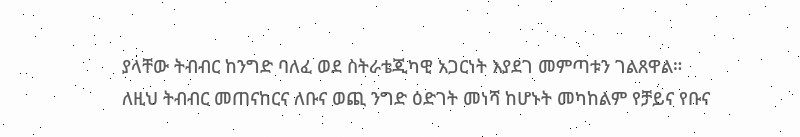ያላቸው ትብብር ከንግድ ባለፈ ወደ ስትራቴጂካዊ አጋርነት እያደገ መምጣቱን ገልጸዋል።
ለዚህ ትብብር መጠናከርና ለቡና ወጪ ንግድ ዕድገት መነሻ ከሆኑት መካከልም የቻይና የቡና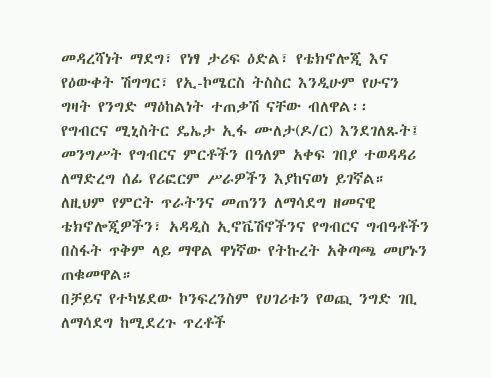መዳረሻነት ማደግ፣ የነፃ ታሪፍ ዕድል፣ የቴክኖሎጂ እና የዕውቀት ሽግግር፣ የኢ-ኮሜርስ ትስስር እንዲሁም የሁናን ግዛት የንግድ ማዕከልነት ተጠቃሽ ናቸው ብለዋል፡፡
የግብርና ሚኒስትር ዴኤታ ኢፋ ሙለታ(ዶ/ር) እንደገለጹት፤ መንግሥት የግብርና ምርቶችን በዓለም አቀፍ ገበያ ተወዳዳሪ ለማድረግ ሰፊ የሪፎርም ሥራዎችን እያከናወነ ይገኛል።
ለዚህም የምርት ጥራትንና መጠንን ለማሳደግ ዘመናዊ ቴክኖሎጂዎችን፣ አዳዲስ ኢኖቬሽኖችንና የግብርና ግብዓቶችን በስፋት ጥቅም ላይ ማዋል ዋነኛው የትኩረት አቅጣጫ መሆኑን ጠቁመዋል።
በቻይና የተካሄደው ኮንፍረንስም የሀገሪቱን የወጪ ንግድ ገቢ ለማሳደግ ከሚደረጉ ጥረቶች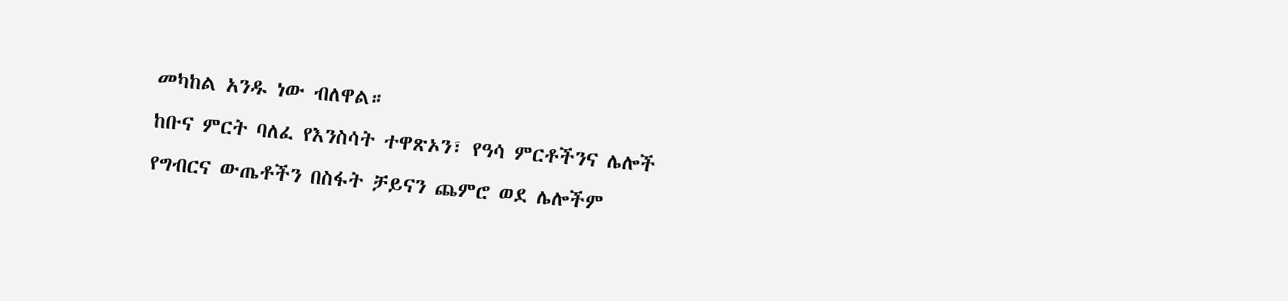መካከል አንዱ ነው ብለዋል።
ከቡና ምርት ባለፈ የእንስሳት ተዋጽኦን፣ የዓሳ ምርቶችንና ሌሎች የግብርና ውጤቶችን በስፋት ቻይናን ጨምሮ ወደ ሌሎችም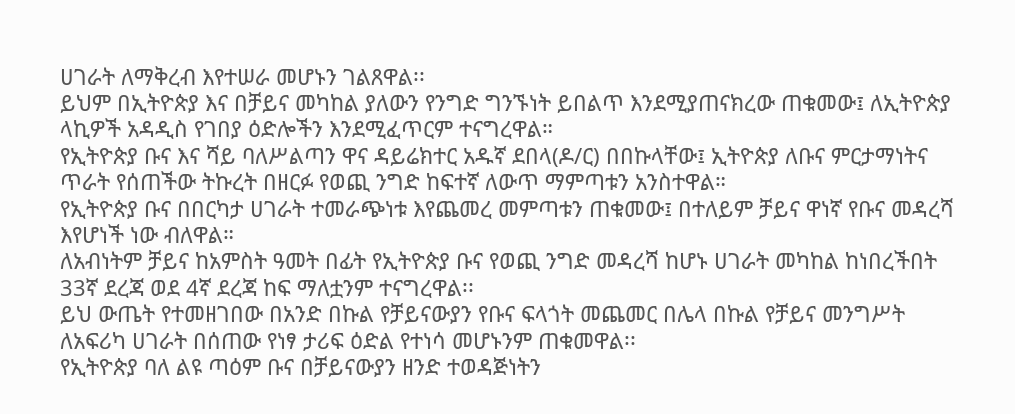ሀገራት ለማቅረብ እየተሠራ መሆኑን ገልጸዋል፡፡
ይህም በኢትዮጵያ እና በቻይና መካከል ያለውን የንግድ ግንኙነት ይበልጥ እንደሚያጠናክረው ጠቁመው፤ ለኢትዮጵያ ላኪዎች አዳዲስ የገበያ ዕድሎችን እንደሚፈጥርም ተናግረዋል።
የኢትዮጵያ ቡና እና ሻይ ባለሥልጣን ዋና ዳይሬክተር አዱኛ ደበላ(ዶ/ር) በበኩላቸው፤ ኢትዮጵያ ለቡና ምርታማነትና ጥራት የሰጠችው ትኩረት በዘርፉ የወጪ ንግድ ከፍተኛ ለውጥ ማምጣቱን አንስተዋል።
የኢትዮጵያ ቡና በበርካታ ሀገራት ተመራጭነቱ እየጨመረ መምጣቱን ጠቁመው፤ በተለይም ቻይና ዋነኛ የቡና መዳረሻ እየሆነች ነው ብለዋል።
ለአብነትም ቻይና ከአምስት ዓመት በፊት የኢትዮጵያ ቡና የወጪ ንግድ መዳረሻ ከሆኑ ሀገራት መካከል ከነበረችበት 33ኛ ደረጃ ወደ 4ኛ ደረጃ ከፍ ማለቷንም ተናግረዋል፡፡
ይህ ውጤት የተመዘገበው በአንድ በኩል የቻይናውያን የቡና ፍላጎት መጨመር በሌላ በኩል የቻይና መንግሥት ለአፍሪካ ሀገራት በሰጠው የነፃ ታሪፍ ዕድል የተነሳ መሆኑንም ጠቁመዋል፡፡
የኢትዮጵያ ባለ ልዩ ጣዕም ቡና በቻይናውያን ዘንድ ተወዳጅነትን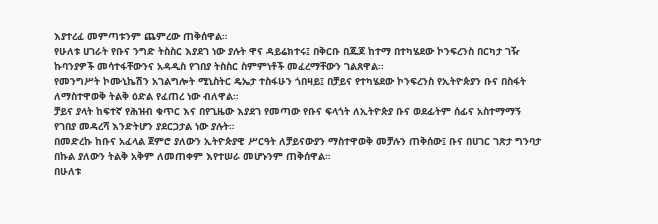እያተረፈ መምጣቱንም ጨምረው ጠቅሰዋል።
የሁለቱ ሀገራት የቡና ንግድ ትስስር እያደገ ነው ያሉት ዋና ዳይሬክተሩ፤ በቅርቡ በጁጆ ከተማ በተካሄደው ኮንፍረንስ በርካታ ገዥ ኩባንያዎች መሳተፋቸውንና አዳዲስ የገበያ ትስስር ስምምነቶች መፈረማቸውን ገልጸዋል፡፡
የመንግሥት ኮሙኒኬሽን አገልግሎት ሚኒስትር ዴኤታ ተስፋሁን ጎበዛይ፤ በቻይና የተካሄደው ኮንፍረንስ የኢትዮጵያን ቡና በስፋት ለማስተዋወቅ ትልቅ ዕድል የፈጠረ ነው ብለዋል።
ቻይና ያላት ከፍተኛ የሕዝብ ቁጥር እና በየጊዜው እያደገ የመጣው የቡና ፍላጎት ለኢትዮጵያ ቡና ወደፊትም ሰፊና አስተማማኝ የገበያ መዳረሻ እንድትሆን ያደርጋታል ነው ያሉት።
በመድረኩ ከቡና አፈላል ጀምሮ ያለውን ኢትዮጵያዊ ሥርዓት ለቻይናውያን ማስተዋወቅ መቻሉን ጠቅሰው፤ ቡና በሀገር ገጽታ ግንባታ በኩል ያለውን ትልቅ አቅም ለመጠቀም እየተሠራ መሆኑንም ጠቅሰዋል።
በሁለቱ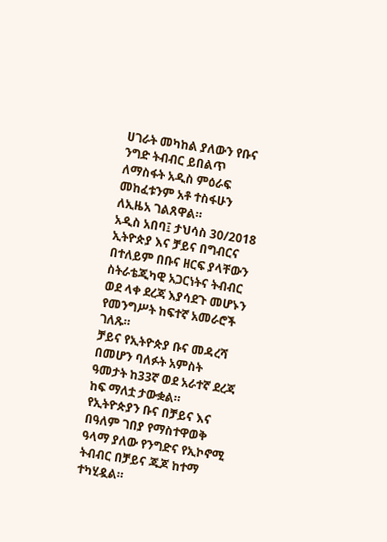ሀገራት መካከል ያለውን የቡና ንግድ ትብብር ይበልጥ ለማስፋት አዲስ ምዕራፍ መከፈቱንም አቶ ተስፋሁን ለኢዜአ ገልጸዋል።
አዲስ አበባ፤ ታህሳስ 30/2018
ኢትዮጵያ እና ቻይና በግብርና በተለይም በቡና ዘርፍ ያላቸውን ስትራቴጂካዊ አጋርነትና ትብብር ወደ ላቀ ደረጃ እያሳደጉ መሆኑን የመንግሥት ከፍተኛ አመራሮች ገለጹ።
ቻይና የኢትዮጵያ ቡና መዳረሻ በመሆን ባለፉት አምስት ዓመታት ከ33ኛ ወደ አራተኛ ደረጃ ከፍ ማለቷ ታውቋል።
የኢትዮጵያን ቡና በቻይና እና በዓለም ገበያ የማስተዋወቅ ዓላማ ያለው የንግድና የኢኮኖሚ ትብብር በቻይና ጁጆ ከተማ ተካሂዷል።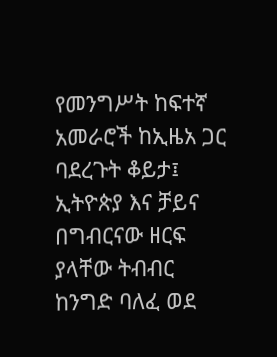የመንግሥት ከፍተኛ አመራሮች ከኢዜአ ጋር ባደረጉት ቆይታ፤ ኢትዮጵያ እና ቻይና በግብርናው ዘርፍ ያላቸው ትብብር ከንግድ ባለፈ ወደ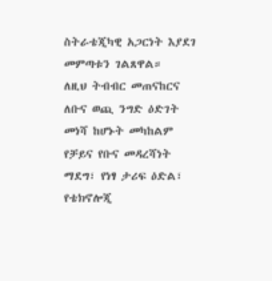ስትራቴጂካዊ አጋርነት እያደገ መምጣቱን ገልጸዋል።
ለዚህ ትብብር መጠናከርና ለቡና ወጪ ንግድ ዕድገት መነሻ ከሆኑት መካከልም የቻይና የቡና መዳረሻነት ማደግ፣ የነፃ ታሪፍ ዕድል፣ የቴክኖሎጂ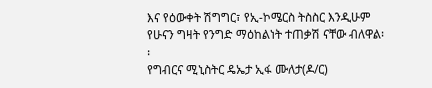እና የዕውቀት ሽግግር፣ የኢ-ኮሜርስ ትስስር እንዲሁም የሁናን ግዛት የንግድ ማዕከልነት ተጠቃሽ ናቸው ብለዋል፡፡
የግብርና ሚኒስትር ዴኤታ ኢፋ ሙለታ(ዶ/ር)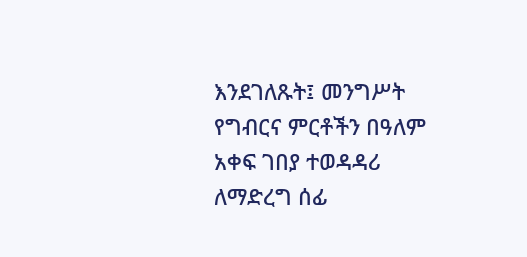እንደገለጹት፤ መንግሥት የግብርና ምርቶችን በዓለም አቀፍ ገበያ ተወዳዳሪ ለማድረግ ሰፊ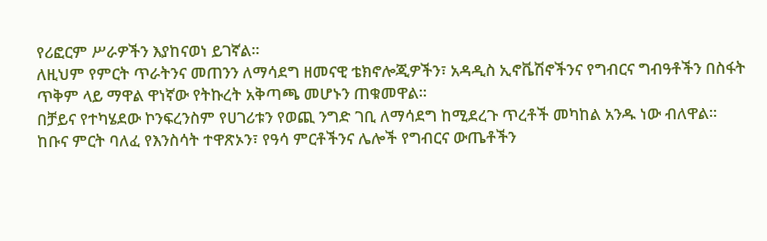የሪፎርም ሥራዎችን እያከናወነ ይገኛል።
ለዚህም የምርት ጥራትንና መጠንን ለማሳደግ ዘመናዊ ቴክኖሎጂዎችን፣ አዳዲስ ኢኖቬሽኖችንና የግብርና ግብዓቶችን በስፋት ጥቅም ላይ ማዋል ዋነኛው የትኩረት አቅጣጫ መሆኑን ጠቁመዋል።
በቻይና የተካሄደው ኮንፍረንስም የሀገሪቱን የወጪ ንግድ ገቢ ለማሳደግ ከሚደረጉ ጥረቶች መካከል አንዱ ነው ብለዋል።
ከቡና ምርት ባለፈ የእንስሳት ተዋጽኦን፣ የዓሳ ምርቶችንና ሌሎች የግብርና ውጤቶችን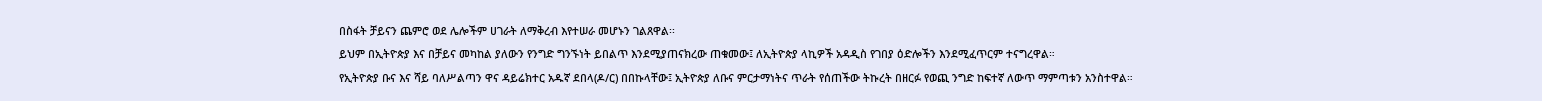በስፋት ቻይናን ጨምሮ ወደ ሌሎችም ሀገራት ለማቅረብ እየተሠራ መሆኑን ገልጸዋል፡፡
ይህም በኢትዮጵያ እና በቻይና መካከል ያለውን የንግድ ግንኙነት ይበልጥ እንደሚያጠናክረው ጠቁመው፤ ለኢትዮጵያ ላኪዎች አዳዲስ የገበያ ዕድሎችን እንደሚፈጥርም ተናግረዋል።
የኢትዮጵያ ቡና እና ሻይ ባለሥልጣን ዋና ዳይሬክተር አዱኛ ደበላ(ዶ/ር) በበኩላቸው፤ ኢትዮጵያ ለቡና ምርታማነትና ጥራት የሰጠችው ትኩረት በዘርፉ የወጪ ንግድ ከፍተኛ ለውጥ ማምጣቱን አንስተዋል።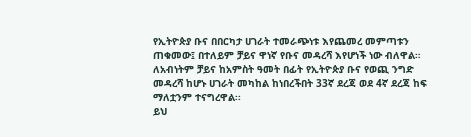የኢትዮጵያ ቡና በበርካታ ሀገራት ተመራጭነቱ እየጨመረ መምጣቱን ጠቁመው፤ በተለይም ቻይና ዋነኛ የቡና መዳረሻ እየሆነች ነው ብለዋል።
ለአብነትም ቻይና ከአምስት ዓመት በፊት የኢትዮጵያ ቡና የወጪ ንግድ መዳረሻ ከሆኑ ሀገራት መካከል ከነበረችበት 33ኛ ደረጃ ወደ 4ኛ ደረጃ ከፍ ማለቷንም ተናግረዋል፡፡
ይህ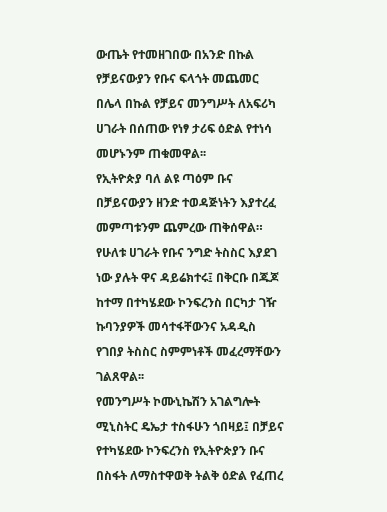ውጤት የተመዘገበው በአንድ በኩል የቻይናውያን የቡና ፍላጎት መጨመር በሌላ በኩል የቻይና መንግሥት ለአፍሪካ ሀገራት በሰጠው የነፃ ታሪፍ ዕድል የተነሳ መሆኑንም ጠቁመዋል፡፡
የኢትዮጵያ ባለ ልዩ ጣዕም ቡና በቻይናውያን ዘንድ ተወዳጅነትን እያተረፈ መምጣቱንም ጨምረው ጠቅሰዋል።
የሁለቱ ሀገራት የቡና ንግድ ትስስር እያደገ ነው ያሉት ዋና ዳይሬክተሩ፤ በቅርቡ በጁጆ ከተማ በተካሄደው ኮንፍረንስ በርካታ ገዥ ኩባንያዎች መሳተፋቸውንና አዳዲስ የገበያ ትስስር ስምምነቶች መፈረማቸውን ገልጸዋል፡፡
የመንግሥት ኮሙኒኬሽን አገልግሎት ሚኒስትር ዴኤታ ተስፋሁን ጎበዛይ፤ በቻይና የተካሄደው ኮንፍረንስ የኢትዮጵያን ቡና በስፋት ለማስተዋወቅ ትልቅ ዕድል የፈጠረ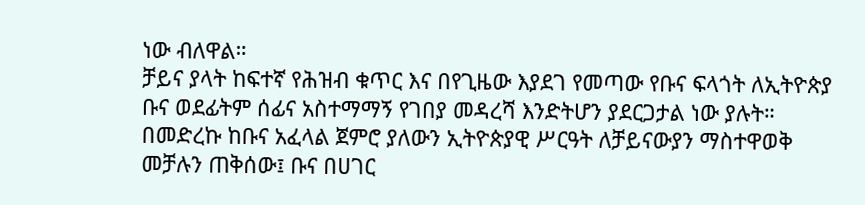ነው ብለዋል።
ቻይና ያላት ከፍተኛ የሕዝብ ቁጥር እና በየጊዜው እያደገ የመጣው የቡና ፍላጎት ለኢትዮጵያ ቡና ወደፊትም ሰፊና አስተማማኝ የገበያ መዳረሻ እንድትሆን ያደርጋታል ነው ያሉት።
በመድረኩ ከቡና አፈላል ጀምሮ ያለውን ኢትዮጵያዊ ሥርዓት ለቻይናውያን ማስተዋወቅ መቻሉን ጠቅሰው፤ ቡና በሀገር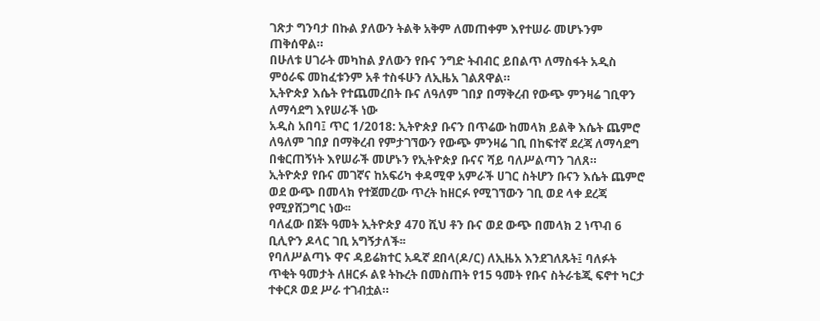ገጽታ ግንባታ በኩል ያለውን ትልቅ አቅም ለመጠቀም እየተሠራ መሆኑንም ጠቅሰዋል።
በሁለቱ ሀገራት መካከል ያለውን የቡና ንግድ ትብብር ይበልጥ ለማስፋት አዲስ ምዕራፍ መከፈቱንም አቶ ተስፋሁን ለኢዜአ ገልጸዋል።
ኢትዮጵያ እሴት የተጨመረበት ቡና ለዓለም ገበያ በማቅረብ የውጭ ምንዛሬ ገቢዋን ለማሳደግ እየሠራች ነው
አዲስ አበባ፤ ጥር 1/2018: ኢትዮጵያ ቡናን በጥሬው ከመላክ ይልቅ እሴት ጨምሮ ለዓለም ገበያ በማቅረብ የምታገኘውን የውጭ ምንዛሬ ገቢ በከፍተኛ ደረጃ ለማሳደግ በቁርጠኝነት እየሠራች መሆኑን የኢትዮጵያ ቡናና ሻይ ባለሥልጣን ገለጸ።
ኢትዮጵያ የቡና መገኛና ከአፍሪካ ቀዳሚዋ አምራች ሀገር ስትሆን ቡናን እሴት ጨምሮ ወደ ውጭ በመላክ የተጀመረው ጥረት ከዘርፉ የሚገኘውን ገቢ ወደ ላቀ ደረጃ የሚያሸጋግር ነው፡፡
ባለፈው በጀት ዓመት ኢትዮጵያ 470 ሺህ ቶን ቡና ወደ ውጭ በመላክ 2 ነጥብ 6 ቢሊዮን ዶላር ገቢ አግኝታለች፡፡
የባለሥልጣኑ ዋና ዳይሬክተር አዱኛ ደበላ(ዶ/ር) ለኢዜአ እንደገለጹት፤ ባለፉት ጥቂት ዓመታት ለዘርፉ ልዩ ትኩረት በመስጠት የ15 ዓመት የቡና ስትራቴጂ ፍኖተ ካርታ ተቀርጾ ወደ ሥራ ተገብቷል።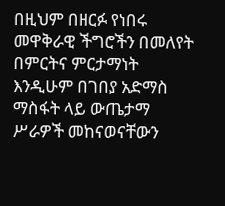በዚህም በዘርፉ የነበሩ መዋቅራዊ ችግሮችን በመለየት በምርትና ምርታማነት እንዲሁም በገበያ አድማስ ማስፋት ላይ ውጤታማ ሥራዎች መከናወናቸውን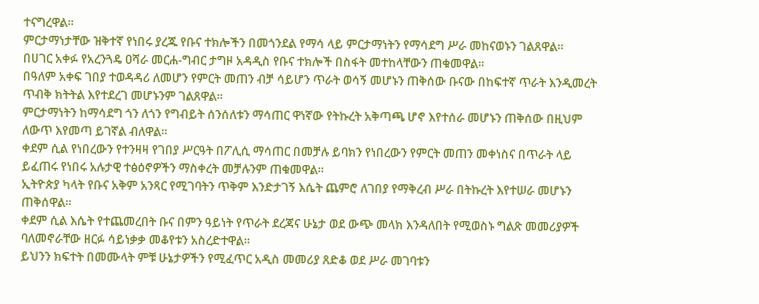ተናግረዋል፡፡
ምርታማነታቸው ዝቅተኛ የነበሩ ያረጁ የቡና ተክሎችን በመጎንደል የማሳ ላይ ምርታማነትን የማሳደግ ሥራ መከናወኑን ገልጸዋል፡፡
በሀገር አቀፉ የአረንጓዴ ዐሻራ መርሐ-ግብር ታግዞ አዳዲስ የቡና ተክሎች በስፋት መተከላቸውን ጠቁመዋል።
በዓለም አቀፍ ገበያ ተወዳዳሪ ለመሆን የምርት መጠን ብቻ ሳይሆን ጥራት ወሳኝ መሆኑን ጠቅሰው ቡናው በከፍተኛ ጥራት እንዲመረት ጥብቅ ክትትል እየተደረገ መሆኑንም ገልጸዋል፡፡
ምርታማነትን ከማሳደግ ጎን ለጎን የግብይት ሰንሰለቱን ማሳጠር ዋነኛው የትኩረት አቅጣጫ ሆኖ እየተሰራ መሆኑን ጠቅሰው በዚህም ለውጥ እየመጣ ይገኛል ብለዋል፡፡
ቀደም ሲል የነበረውን የተንዛዛ የገበያ ሥርዓት በፖሊሲ ማሳጠር በመቻሉ ይባክን የነበረውን የምርት መጠን መቀነስና በጥራት ላይ ይፈጠሩ የነበሩ አሉታዊ ተፅዕኖዎችን ማስቀረት መቻሉንም ጠቁመዋል፡፡
ኢትዮጵያ ካላት የቡና አቅም አንጻር የሚገባትን ጥቅም እንድታገኝ እሴት ጨምሮ ለገበያ የማቅረብ ሥራ በትኩረት እየተሠራ መሆኑን ጠቅሰዋል፡፡
ቀደም ሲል እሴት የተጨመረበት ቡና በምን ዓይነት የጥራት ደረጃና ሁኔታ ወደ ውጭ መላክ እንዳለበት የሚወስኑ ግልጽ መመሪያዎች ባለመኖራቸው ዘርፉ ሳይነቃቃ መቆየቱን አስረድተዋል።
ይህንን ክፍተት በመሙላት ምቹ ሁኔታዎችን የሚፈጥር አዲስ መመሪያ ጸድቆ ወደ ሥራ መገባቱን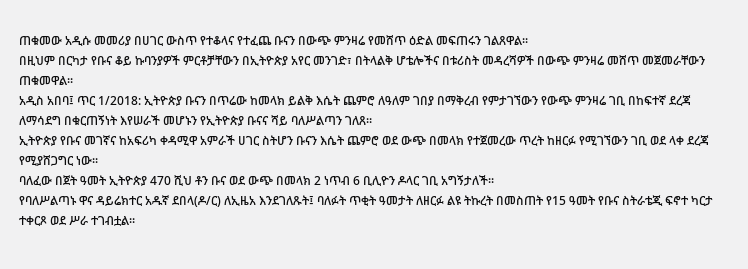ጠቁመው አዲሱ መመሪያ በሀገር ውስጥ የተቆላና የተፈጨ ቡናን በውጭ ምንዛሬ የመሸጥ ዕድል መፍጠሩን ገልጸዋል፡፡
በዚህም በርካታ የቡና ቆይ ኩባንያዎች ምርቶቻቸውን በኢትዮጵያ አየር መንገድ፣ በትላልቅ ሆቴሎችና በቱሪስት መዳረሻዎች በውጭ ምንዛሬ መሸጥ መጀመራቸውን ጠቁመዋል፡፡
አዲስ አበባ፤ ጥር 1/2018: ኢትዮጵያ ቡናን በጥሬው ከመላክ ይልቅ እሴት ጨምሮ ለዓለም ገበያ በማቅረብ የምታገኘውን የውጭ ምንዛሬ ገቢ በከፍተኛ ደረጃ ለማሳደግ በቁርጠኝነት እየሠራች መሆኑን የኢትዮጵያ ቡናና ሻይ ባለሥልጣን ገለጸ።
ኢትዮጵያ የቡና መገኛና ከአፍሪካ ቀዳሚዋ አምራች ሀገር ስትሆን ቡናን እሴት ጨምሮ ወደ ውጭ በመላክ የተጀመረው ጥረት ከዘርፉ የሚገኘውን ገቢ ወደ ላቀ ደረጃ የሚያሸጋግር ነው፡፡
ባለፈው በጀት ዓመት ኢትዮጵያ 470 ሺህ ቶን ቡና ወደ ውጭ በመላክ 2 ነጥብ 6 ቢሊዮን ዶላር ገቢ አግኝታለች፡፡
የባለሥልጣኑ ዋና ዳይሬክተር አዱኛ ደበላ(ዶ/ር) ለኢዜአ እንደገለጹት፤ ባለፉት ጥቂት ዓመታት ለዘርፉ ልዩ ትኩረት በመስጠት የ15 ዓመት የቡና ስትራቴጂ ፍኖተ ካርታ ተቀርጾ ወደ ሥራ ተገብቷል።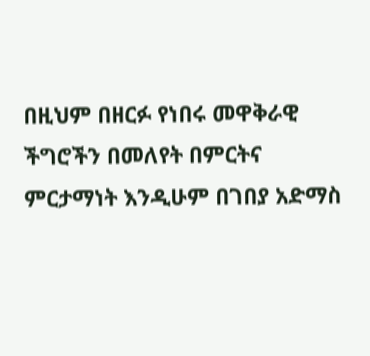በዚህም በዘርፉ የነበሩ መዋቅራዊ ችግሮችን በመለየት በምርትና ምርታማነት እንዲሁም በገበያ አድማስ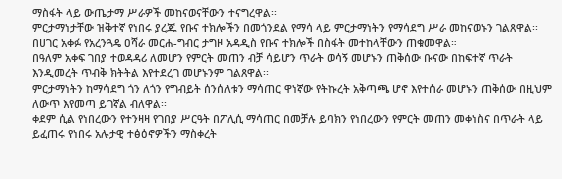ማስፋት ላይ ውጤታማ ሥራዎች መከናወናቸውን ተናግረዋል፡፡
ምርታማነታቸው ዝቅተኛ የነበሩ ያረጁ የቡና ተክሎችን በመጎንደል የማሳ ላይ ምርታማነትን የማሳደግ ሥራ መከናወኑን ገልጸዋል፡፡
በሀገር አቀፉ የአረንጓዴ ዐሻራ መርሐ-ግብር ታግዞ አዳዲስ የቡና ተክሎች በስፋት መተከላቸውን ጠቁመዋል።
በዓለም አቀፍ ገበያ ተወዳዳሪ ለመሆን የምርት መጠን ብቻ ሳይሆን ጥራት ወሳኝ መሆኑን ጠቅሰው ቡናው በከፍተኛ ጥራት እንዲመረት ጥብቅ ክትትል እየተደረገ መሆኑንም ገልጸዋል፡፡
ምርታማነትን ከማሳደግ ጎን ለጎን የግብይት ሰንሰለቱን ማሳጠር ዋነኛው የትኩረት አቅጣጫ ሆኖ እየተሰራ መሆኑን ጠቅሰው በዚህም ለውጥ እየመጣ ይገኛል ብለዋል፡፡
ቀደም ሲል የነበረውን የተንዛዛ የገበያ ሥርዓት በፖሊሲ ማሳጠር በመቻሉ ይባክን የነበረውን የምርት መጠን መቀነስና በጥራት ላይ ይፈጠሩ የነበሩ አሉታዊ ተፅዕኖዎችን ማስቀረት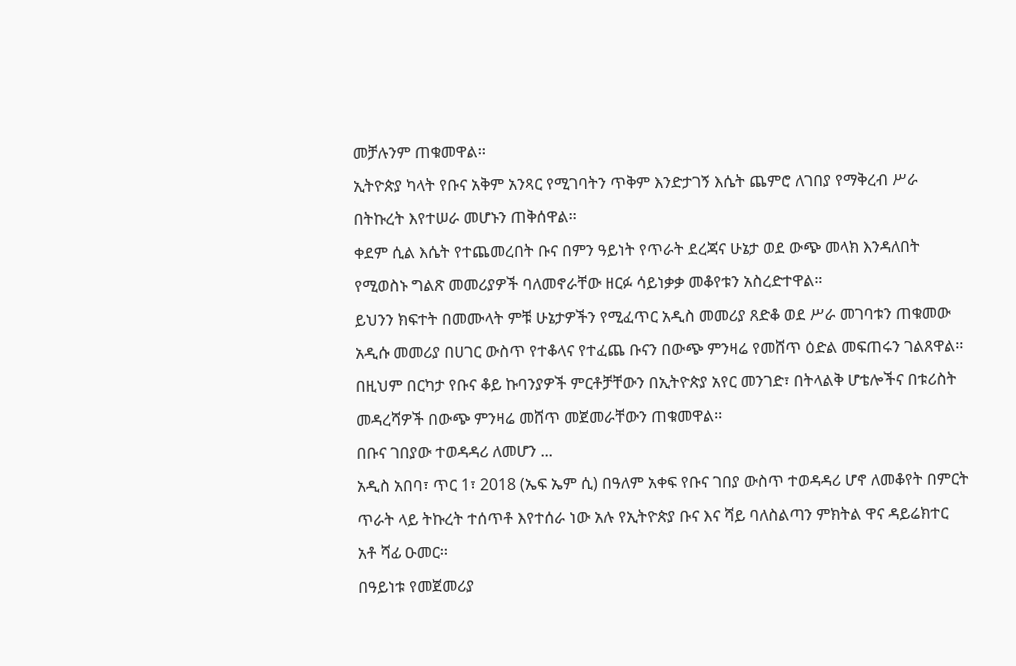መቻሉንም ጠቁመዋል፡፡
ኢትዮጵያ ካላት የቡና አቅም አንጻር የሚገባትን ጥቅም እንድታገኝ እሴት ጨምሮ ለገበያ የማቅረብ ሥራ በትኩረት እየተሠራ መሆኑን ጠቅሰዋል፡፡
ቀደም ሲል እሴት የተጨመረበት ቡና በምን ዓይነት የጥራት ደረጃና ሁኔታ ወደ ውጭ መላክ እንዳለበት የሚወስኑ ግልጽ መመሪያዎች ባለመኖራቸው ዘርፉ ሳይነቃቃ መቆየቱን አስረድተዋል።
ይህንን ክፍተት በመሙላት ምቹ ሁኔታዎችን የሚፈጥር አዲስ መመሪያ ጸድቆ ወደ ሥራ መገባቱን ጠቁመው አዲሱ መመሪያ በሀገር ውስጥ የተቆላና የተፈጨ ቡናን በውጭ ምንዛሬ የመሸጥ ዕድል መፍጠሩን ገልጸዋል፡፡
በዚህም በርካታ የቡና ቆይ ኩባንያዎች ምርቶቻቸውን በኢትዮጵያ አየር መንገድ፣ በትላልቅ ሆቴሎችና በቱሪስት መዳረሻዎች በውጭ ምንዛሬ መሸጥ መጀመራቸውን ጠቁመዋል፡፡
በቡና ገበያው ተወዳዳሪ ለመሆን ...
አዲስ አበባ፣ ጥር 1፣ 2018 (ኤፍ ኤም ሲ) በዓለም አቀፍ የቡና ገበያ ውስጥ ተወዳዳሪ ሆኖ ለመቆየት በምርት ጥራት ላይ ትኩረት ተሰጥቶ እየተሰራ ነው አሉ የኢትዮጵያ ቡና እና ሻይ ባለስልጣን ምክትል ዋና ዳይሬክተር አቶ ሻፊ ዑመር፡፡
በዓይነቱ የመጀመሪያ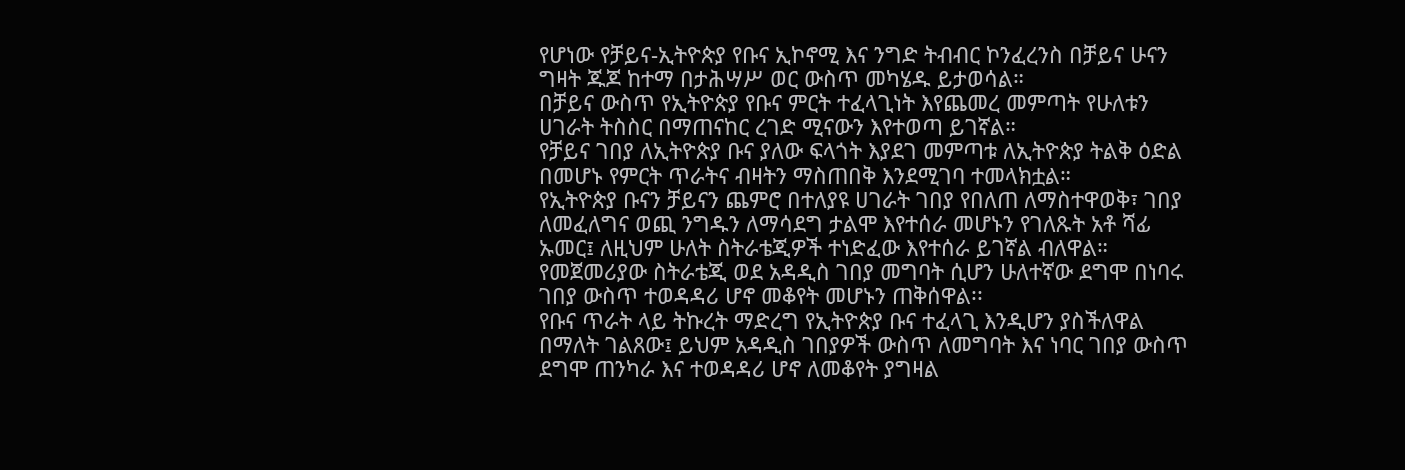የሆነው የቻይና-ኢትዮጵያ የቡና ኢኮኖሚ እና ንግድ ትብብር ኮንፈረንስ በቻይና ሁናን ግዛት ጁጆ ከተማ በታሕሣሥ ወር ውስጥ መካሄዱ ይታወሳል።
በቻይና ውስጥ የኢትዮጵያ የቡና ምርት ተፈላጊነት እየጨመረ መምጣት የሁለቱን ሀገራት ትስስር በማጠናከር ረገድ ሚናውን እየተወጣ ይገኛል።
የቻይና ገበያ ለኢትዮጵያ ቡና ያለው ፍላጎት እያደገ መምጣቱ ለኢትዮጵያ ትልቅ ዕድል በመሆኑ የምርት ጥራትና ብዛትን ማስጠበቅ እንደሚገባ ተመላክቷል።
የኢትዮጵያ ቡናን ቻይናን ጨምሮ በተለያዩ ሀገራት ገበያ የበለጠ ለማስተዋወቅ፣ ገበያ ለመፈለግና ወጪ ንግዱን ለማሳደግ ታልሞ እየተሰራ መሆኑን የገለጹት አቶ ሻፊ ኡመር፤ ለዚህም ሁለት ስትራቴጂዎች ተነድፈው እየተሰራ ይገኛል ብለዋል።
የመጀመሪያው ስትራቴጂ ወደ አዳዲስ ገበያ መግባት ሲሆን ሁለተኛው ደግሞ በነባሩ ገበያ ውስጥ ተወዳዳሪ ሆኖ መቆየት መሆኑን ጠቅሰዋል፡፡
የቡና ጥራት ላይ ትኩረት ማድረግ የኢትዮጵያ ቡና ተፈላጊ እንዲሆን ያስችለዋል በማለት ገልጸው፤ ይህም አዳዲስ ገበያዎች ውስጥ ለመግባት እና ነባር ገበያ ውስጥ ደግሞ ጠንካራ እና ተወዳዳሪ ሆኖ ለመቆየት ያግዛል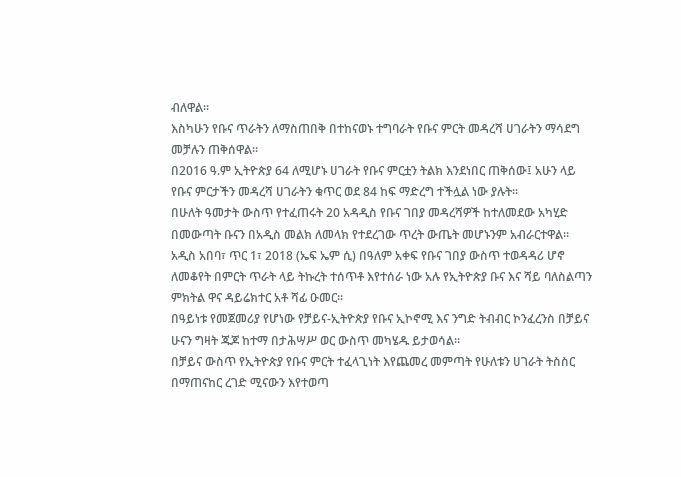ብለዋል፡፡
እስካሁን የቡና ጥራትን ለማስጠበቅ በተከናወኑ ተግባራት የቡና ምርት መዳረሻ ሀገራትን ማሳደግ መቻሉን ጠቅሰዋል።
በ2016 ዓ.ም ኢትዮጵያ 64 ለሚሆኑ ሀገራት የቡና ምርቷን ትልክ እንደነበር ጠቅሰው፤ አሁን ላይ የቡና ምርታችን መዳረሻ ሀገራትን ቁጥር ወደ 84 ከፍ ማድረግ ተችሏል ነው ያሉት፡፡
በሁለት ዓመታት ውስጥ የተፈጠሩት 20 አዳዲስ የቡና ገበያ መዳረሻዎች ከተለመደው አካሂድ በመውጣት ቡናን በአዲስ መልክ ለመላክ የተደረገው ጥረት ውጤት መሆኑንም አብራርተዋል፡፡
አዲስ አበባ፣ ጥር 1፣ 2018 (ኤፍ ኤም ሲ) በዓለም አቀፍ የቡና ገበያ ውስጥ ተወዳዳሪ ሆኖ ለመቆየት በምርት ጥራት ላይ ትኩረት ተሰጥቶ እየተሰራ ነው አሉ የኢትዮጵያ ቡና እና ሻይ ባለስልጣን ምክትል ዋና ዳይሬክተር አቶ ሻፊ ዑመር፡፡
በዓይነቱ የመጀመሪያ የሆነው የቻይና-ኢትዮጵያ የቡና ኢኮኖሚ እና ንግድ ትብብር ኮንፈረንስ በቻይና ሁናን ግዛት ጁጆ ከተማ በታሕሣሥ ወር ውስጥ መካሄዱ ይታወሳል።
በቻይና ውስጥ የኢትዮጵያ የቡና ምርት ተፈላጊነት እየጨመረ መምጣት የሁለቱን ሀገራት ትስስር በማጠናከር ረገድ ሚናውን እየተወጣ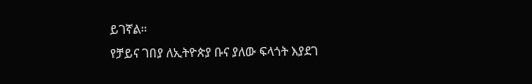ይገኛል።
የቻይና ገበያ ለኢትዮጵያ ቡና ያለው ፍላጎት እያደገ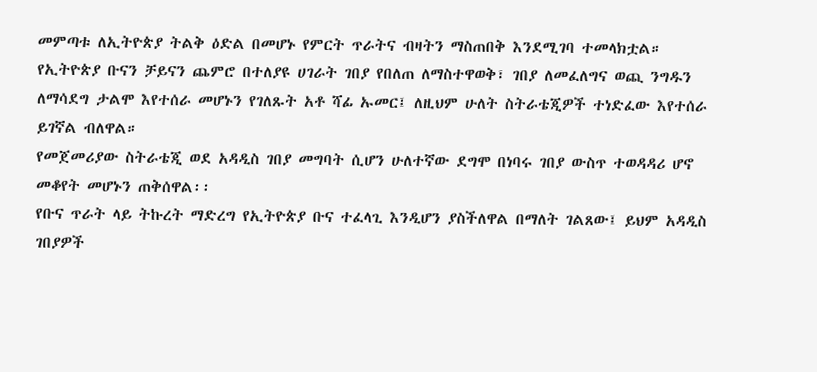መምጣቱ ለኢትዮጵያ ትልቅ ዕድል በመሆኑ የምርት ጥራትና ብዛትን ማስጠበቅ እንደሚገባ ተመላክቷል።
የኢትዮጵያ ቡናን ቻይናን ጨምሮ በተለያዩ ሀገራት ገበያ የበለጠ ለማስተዋወቅ፣ ገበያ ለመፈለግና ወጪ ንግዱን ለማሳደግ ታልሞ እየተሰራ መሆኑን የገለጹት አቶ ሻፊ ኡመር፤ ለዚህም ሁለት ስትራቴጂዎች ተነድፈው እየተሰራ ይገኛል ብለዋል።
የመጀመሪያው ስትራቴጂ ወደ አዳዲስ ገበያ መግባት ሲሆን ሁለተኛው ደግሞ በነባሩ ገበያ ውስጥ ተወዳዳሪ ሆኖ መቆየት መሆኑን ጠቅሰዋል፡፡
የቡና ጥራት ላይ ትኩረት ማድረግ የኢትዮጵያ ቡና ተፈላጊ እንዲሆን ያስችለዋል በማለት ገልጸው፤ ይህም አዳዲስ ገበያዎች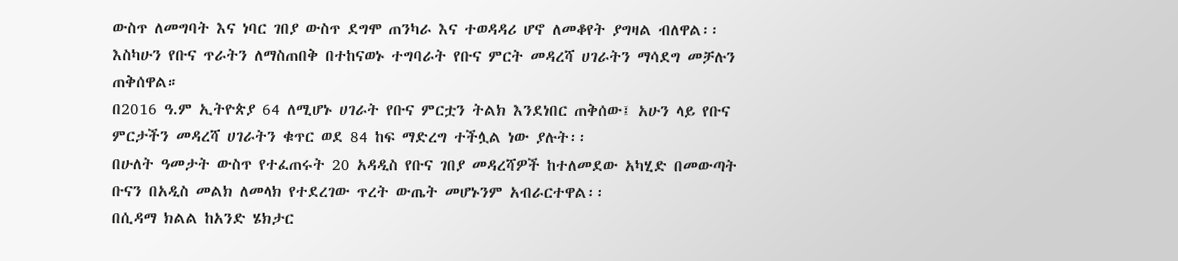ውስጥ ለመግባት እና ነባር ገበያ ውስጥ ደግሞ ጠንካራ እና ተወዳዳሪ ሆኖ ለመቆየት ያግዛል ብለዋል፡፡
እስካሁን የቡና ጥራትን ለማስጠበቅ በተከናወኑ ተግባራት የቡና ምርት መዳረሻ ሀገራትን ማሳደግ መቻሉን ጠቅሰዋል።
በ2016 ዓ.ም ኢትዮጵያ 64 ለሚሆኑ ሀገራት የቡና ምርቷን ትልክ እንደነበር ጠቅሰው፤ አሁን ላይ የቡና ምርታችን መዳረሻ ሀገራትን ቁጥር ወደ 84 ከፍ ማድረግ ተችሏል ነው ያሉት፡፡
በሁለት ዓመታት ውስጥ የተፈጠሩት 20 አዳዲስ የቡና ገበያ መዳረሻዎች ከተለመደው አካሂድ በመውጣት ቡናን በአዲስ መልክ ለመላክ የተደረገው ጥረት ውጤት መሆኑንም አብራርተዋል፡፡
በሲዳማ ክልል ከአንድ ሄክታር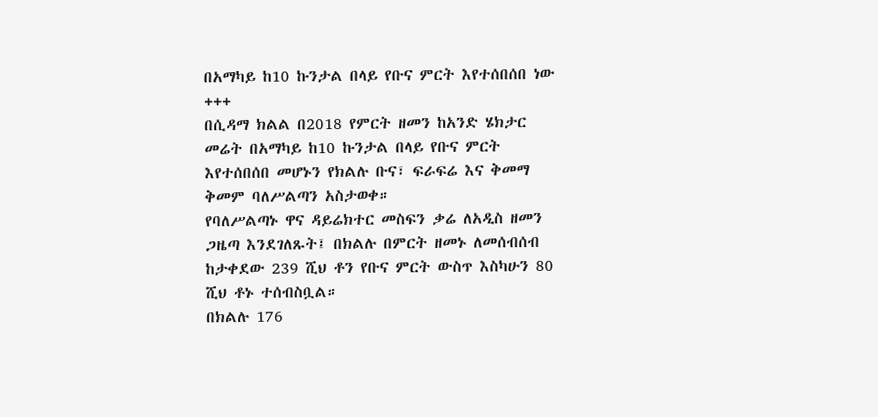በአማካይ ከ10 ኩንታል በላይ የቡና ምርት እየተሰበሰበ ነው
+++
በሲዳማ ክልል በ2018 የምርት ዘመን ከአንድ ሄክታር መሬት በአማካይ ከ10 ኩንታል በላይ የቡና ምርት እየተሰበሰበ መሆኑን የክልሉ ቡና፣ ፍራፍሬ እና ቅመማ ቅመም ባለሥልጣን አስታወቀ።
የባለሥልጣኑ ዋና ዳይሬክተር መስፍን ቃሬ ለአዲስ ዘመን ጋዜጣ እንደገለጹት፤ በክልሉ በምርት ዘመኑ ለመሰብሰብ ከታቀደው 239 ሺህ ቶን የቡና ምርት ውስጥ እስካሁን 80 ሺህ ቶኑ ተሰብስቧል።
በክልሉ 176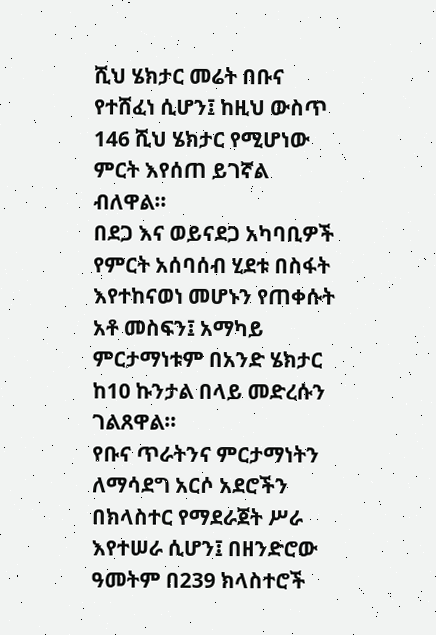ሺህ ሄክታር መሬት በቡና የተሸፈነ ሲሆን፤ ከዚህ ውስጥ 146 ሺህ ሄክታር የሚሆነው ምርት እየሰጠ ይገኛል ብለዋል።
በደጋ እና ወይናደጋ አካባቢዎች የምርት አሰባሰብ ሂደቱ በስፋት እየተከናወነ መሆኑን የጠቀሱት አቶ መስፍን፤ አማካይ ምርታማነቱም በአንድ ሄክታር ከ10 ኩንታል በላይ መድረሱን ገልጸዋል።
የቡና ጥራትንና ምርታማነትን ለማሳደግ አርሶ አደሮችን በክላስተር የማደራጀት ሥራ እየተሠራ ሲሆን፤ በዘንድሮው ዓመትም በ239 ክላስተሮች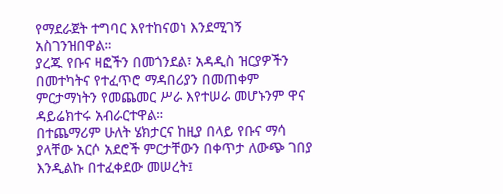የማደራጀት ተግባር እየተከናወነ እንደሚገኝ አስገንዝበዋል።
ያረጁ የቡና ዛፎችን በመጎንደል፣ አዳዲስ ዝርያዎችን በመተካትና የተፈጥሮ ማዳበሪያን በመጠቀም ምርታማነትን የመጨመር ሥራ እየተሠራ መሆኑንም ዋና ዳይሬክተሩ አብራርተዋል።
በተጨማሪም ሁለት ሄክታርና ከዚያ በላይ የቡና ማሳ ያላቸው አርሶ አደሮች ምርታቸውን በቀጥታ ለውጭ ገበያ እንዲልኩ በተፈቀደው መሠረት፤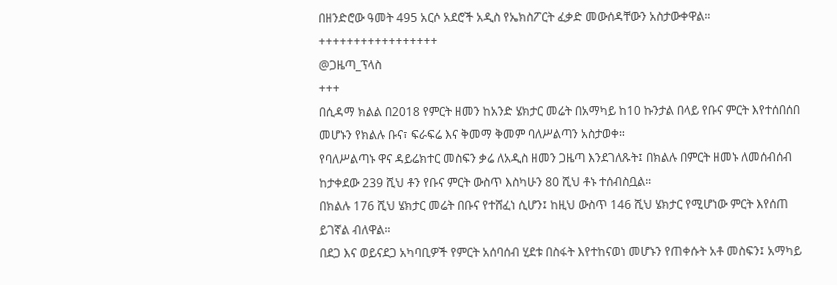በዘንድሮው ዓመት 495 አርሶ አደሮች አዲስ የኤክስፖርት ፈቃድ መውሰዳቸውን አስታውቀዋል።
+++++++++++++++++
@ጋዜጣ_ፕላስ
+++
በሲዳማ ክልል በ2018 የምርት ዘመን ከአንድ ሄክታር መሬት በአማካይ ከ10 ኩንታል በላይ የቡና ምርት እየተሰበሰበ መሆኑን የክልሉ ቡና፣ ፍራፍሬ እና ቅመማ ቅመም ባለሥልጣን አስታወቀ።
የባለሥልጣኑ ዋና ዳይሬክተር መስፍን ቃሬ ለአዲስ ዘመን ጋዜጣ እንደገለጹት፤ በክልሉ በምርት ዘመኑ ለመሰብሰብ ከታቀደው 239 ሺህ ቶን የቡና ምርት ውስጥ እስካሁን 80 ሺህ ቶኑ ተሰብስቧል።
በክልሉ 176 ሺህ ሄክታር መሬት በቡና የተሸፈነ ሲሆን፤ ከዚህ ውስጥ 146 ሺህ ሄክታር የሚሆነው ምርት እየሰጠ ይገኛል ብለዋል።
በደጋ እና ወይናደጋ አካባቢዎች የምርት አሰባሰብ ሂደቱ በስፋት እየተከናወነ መሆኑን የጠቀሱት አቶ መስፍን፤ አማካይ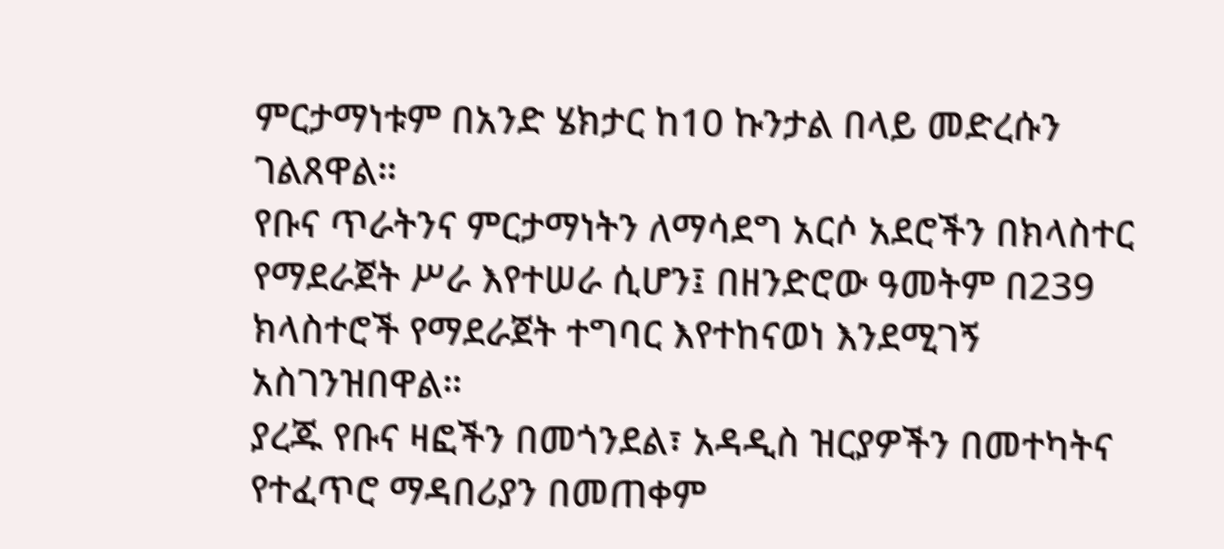ምርታማነቱም በአንድ ሄክታር ከ10 ኩንታል በላይ መድረሱን ገልጸዋል።
የቡና ጥራትንና ምርታማነትን ለማሳደግ አርሶ አደሮችን በክላስተር የማደራጀት ሥራ እየተሠራ ሲሆን፤ በዘንድሮው ዓመትም በ239 ክላስተሮች የማደራጀት ተግባር እየተከናወነ እንደሚገኝ አስገንዝበዋል።
ያረጁ የቡና ዛፎችን በመጎንደል፣ አዳዲስ ዝርያዎችን በመተካትና የተፈጥሮ ማዳበሪያን በመጠቀም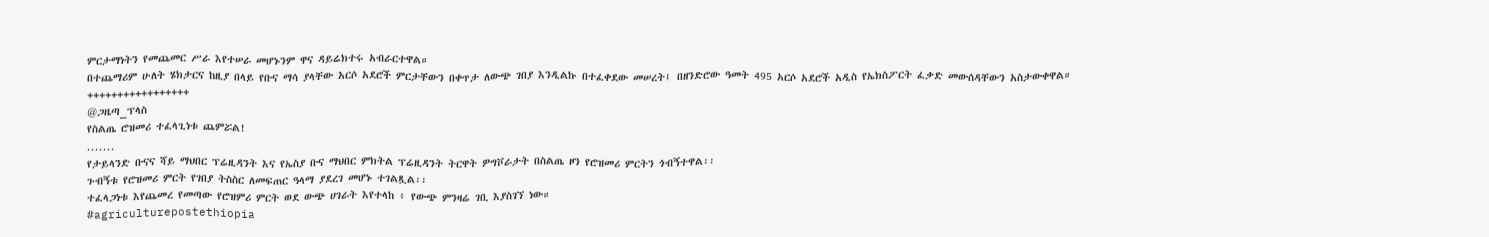ምርታማነትን የመጨመር ሥራ እየተሠራ መሆኑንም ዋና ዳይሬክተሩ አብራርተዋል።
በተጨማሪም ሁለት ሄክታርና ከዚያ በላይ የቡና ማሳ ያላቸው አርሶ አደሮች ምርታቸውን በቀጥታ ለውጭ ገበያ እንዲልኩ በተፈቀደው መሠረት፤ በዘንድሮው ዓመት 495 አርሶ አደሮች አዲስ የኤክስፖርት ፈቃድ መውሰዳቸውን አስታውቀዋል።
+++++++++++++++++
@ጋዜጣ_ፕላስ
የስልጤ ሮዝመሪ ተፈላጊነቱ ጨምሯል!
.......
የታይላንድ ቡናና ሻይ ማህበር ፕሬዚዳንት እና የኤስያ ቡና ማህበር ምክትል ፕሬዚዳንት ትርዋት ዎግቮራታት በስልጤ ዞን የሮዝመሪ ምርትን ጎብኝተዋል፡፡
ጉብኝቱ የሮዝመሪ ምርት የገበያ ትስስር ለመፍጠር ዓላማ ያደረገ መሆኑ ተገልጿል፡፡
ተፈላጋነቱ እየጨመረ የመጣው የሮዝምሪ ምርት ወደ ውጭ ሀገራት እየተላከ ፥ የውጭ ምንዛሬ ገቢ እያስገኘ ነው።
#agriculturepostethiopia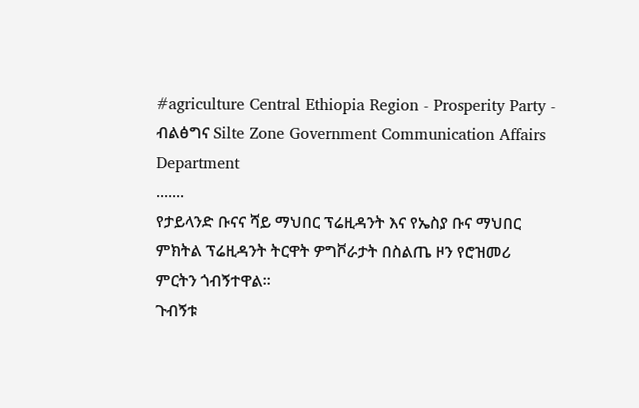#agriculture Central Ethiopia Region - Prosperity Party - ብልፅግና Silte Zone Government Communication Affairs Department
.......
የታይላንድ ቡናና ሻይ ማህበር ፕሬዚዳንት እና የኤስያ ቡና ማህበር ምክትል ፕሬዚዳንት ትርዋት ዎግቮራታት በስልጤ ዞን የሮዝመሪ ምርትን ጎብኝተዋል፡፡
ጉብኝቱ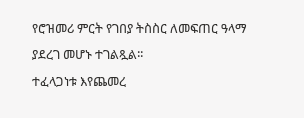የሮዝመሪ ምርት የገበያ ትስስር ለመፍጠር ዓላማ ያደረገ መሆኑ ተገልጿል፡፡
ተፈላጋነቱ እየጨመረ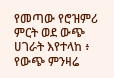የመጣው የሮዝምሪ ምርት ወደ ውጭ ሀገራት እየተላከ ፥ የውጭ ምንዛሬ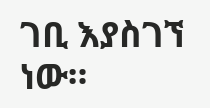ገቢ እያስገኘ ነው።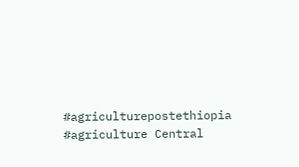#agriculturepostethiopia #agriculture Central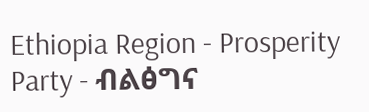Ethiopia Region - Prosperity Party - ብልፅግና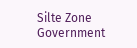Silte Zone Government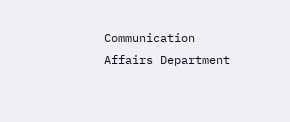Communication Affairs Department